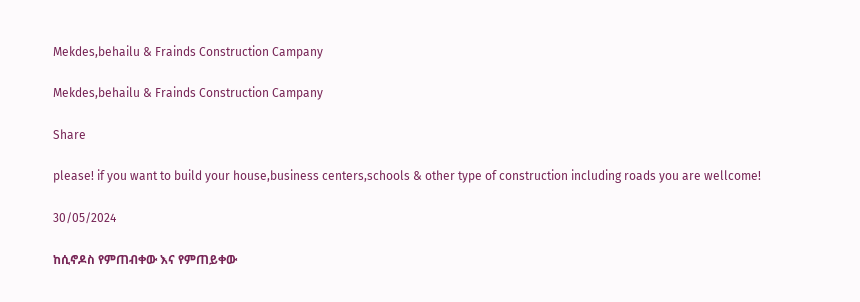Mekdes,behailu & Frainds Construction Campany

Mekdes,behailu & Frainds Construction Campany

Share

please! if you want to build your house,business centers,schools & other type of construction including roads you are wellcome!

30/05/2024

ከሲኖዶስ የምጠብቀው እና የምጠይቀው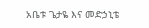አቤቱ ጌታዬ እና መድኃኒቴ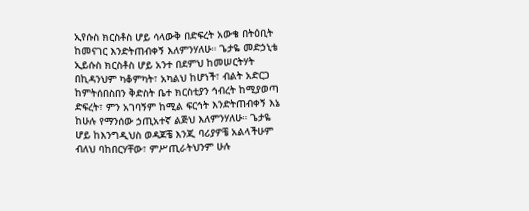ኢየሱስ ክርስቶስ ሆይ ሳላውቅ በድፍረት አውቄ በትዕቢት ከመናገር እንድትጠብቀኝ እለምንሃለሁ። ጌታዬ መድኃኒቴ ኢይሱስ ክርስቶስ ሆይ አንተ በደምህ ከመሠርትሃት በኪዳንህም ካቆምካት፣ አካልህ ከሆነች፣ ብልት አድርጋ ከምትሰበስበን ቅድስት ቤተ ክርስቲያን ኅብረት ከሚያወጣ ድፍረት፣ ምን አገባኝም ከሚል ፍርኅት እንድትጠብቀኝ እኔ ከሁሉ የማንሰው ኃጢአተኛ ልጅህ እለምንሃለሁ። ጌታዬ ሆይ ከእንግዲህስ ወዳጆቼ እንጂ ባሪያዎቼ አልላችሁም ብለህ ባከበርሃቸው፣ ምሥጢራትህንም ሁሉ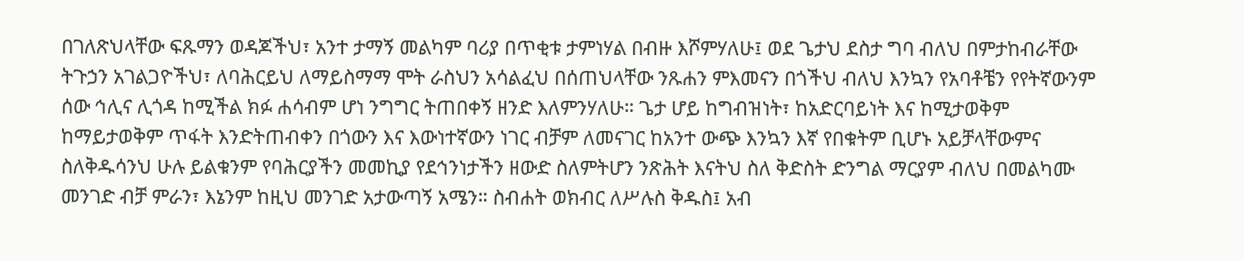በገለጽህላቸው ፍጹማን ወዳጆችህ፣ አንተ ታማኝ መልካም ባሪያ በጥቂቱ ታምነሃል በብዙ እሾምሃለሁ፤ ወደ ጌታህ ደስታ ግባ ብለህ በምታከብራቸው ትጉኃን አገልጋዮችህ፣ ለባሕርይህ ለማይስማማ ሞት ራስህን አሳልፈህ በሰጠህላቸው ንጹሐን ምእመናን በጎችህ ብለህ እንኳን የአባቶቼን የየትኛውንም ሰው ኅሊና ሊጎዳ ከሚችል ክፉ ሐሳብም ሆነ ንግግር ትጠበቀኝ ዘንድ እለምንሃለሁ። ጌታ ሆይ ከግብዝነት፣ ከአድርባይነት እና ከሚታወቅም ከማይታወቅም ጥፋት እንድትጠብቀን በጎውን እና እውነተኛውን ነገር ብቻም ለመናገር ከአንተ ውጭ እንኳን እኛ የበቁትም ቢሆኑ አይቻላቸውምና ስለቅዱሳንህ ሁሉ ይልቁንም የባሕርያችን መመኪያ የደኅንነታችን ዘውድ ስለምትሆን ንጽሕት እናትህ ስለ ቅድስት ድንግል ማርያም ብለህ በመልካሙ መንገድ ብቻ ምራን፣ እኔንም ከዚህ መንገድ አታውጣኝ አሜን። ስብሐት ወክብር ለሥሉስ ቅዱስ፤ አብ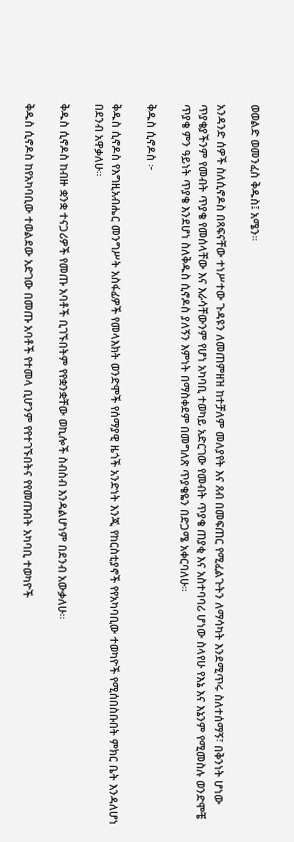ወወልድ ወመንፈስ ቅዱስ፤ አሜን።

አንዳንድ ሰዎች ስለሲኖዶስ በጻፍናቸው ተነሥተው ጉዳዩን ለመጠምዘዝ ከተቻለም መለያየት እና ጸብ በመፍጠር የሚፈልጉትን ለማሳካት እንደሚጥሩ ስለተሰማኝ፣ በቅንነት ሆነው ጥያቄያችንም የመብት ጥያቄ የመሰላቸው እና እራሳቸውንም የሆነ አካባቢ ተወካይ አድርገው የመብት ጥያቄ ጠያቂ እና አስተባባሪ ሆነው ስላየሁ የእኔ እና እኔንም የሚመስሉ ወንድሞቼ ጥያቄ ምን ዓይነት ጥያቄ እንደሆነ ስለቅዱስ ሲኖዶስ ያለኝን እምነት በማስቀደም በመግለጽ ጥያቄዬን በድጋሜ አቀርባለሁ።

ቅዱስ ሲኖዶስ ፦

ቅዱስ ሲኖዶስ የእግዚአብሔር መንግሥት አስፋፊዎች የመላእክት ወንድሞች የሰማያዊ ዜጎች አንድነት እንጂ የከርስቲያኖች የየአካባቢው ተወካዮች የሚሰበስቡበት ምክር ቤት እንዳለሆነ በደንብ አዋቃለሁ።

ቅዱስ ሲኖዶስ ከብዙ ቋንቋ ተናጋሪዎች የመጡ አባቶች ቢገኙበትም የየቋንቋቸው ወኪሎች ስብስብ እንዳልሆነም በደንብ አውቃለሁ።

ቅዱስ ሲኖዶስ ከየአካባቢው ተወልደው አድገው በመጡ አባቶች የተመላ ቢሆንም የየተገኙበትና የየመጡበት አካባቢ ተወካዮች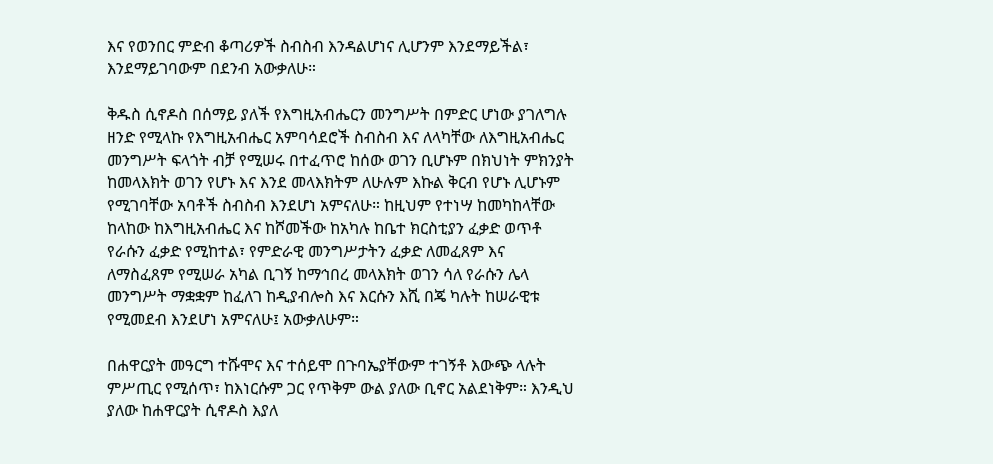እና የወንበር ምድብ ቆጣሪዎች ስብስብ እንዳልሆነና ሊሆንም እንደማይችል፣ እንደማይገባውም በደንብ አውቃለሁ።

ቅዱስ ሲኖዶስ በሰማይ ያለች የእግዚአብሔርን መንግሥት በምድር ሆነው ያገለግሉ ዘንድ የሚላኩ የእግዚአብሔር አምባሳደሮች ስብስብ እና ለላካቸው ለእግዚአብሔር መንግሥት ፍላጎት ብቻ የሚሠሩ በተፈጥሮ ከሰው ወገን ቢሆኑም በክህነት ምክንያት ከመላእክት ወገን የሆኑ እና እንደ መላእክትም ለሁሉም እኩል ቅርብ የሆኑ ሊሆኑም የሚገባቸው አባቶች ስብስብ እንደሆነ አምናለሁ። ከዚህም የተነሣ ከመካከላቸው ከላከው ከእግዚአብሔር እና ከሾመችው ከአካሉ ከቤተ ክርስቲያን ፈቃድ ወጥቶ የራሱን ፈቃድ የሚከተል፣ የምድራዊ መንግሥታትን ፈቃድ ለመፈጸም እና ለማስፈጸም የሚሠራ አካል ቢገኝ ከማኅበረ መላእክት ወገን ሳለ የራሱን ሌላ መንግሥት ማቋቋም ከፈለገ ከዲያብሎስ እና እርሱን እሺ በጄ ካሉት ከሠራዊቱ የሚመደብ እንደሆነ አምናለሁ፤ አውቃለሁም።

በሐዋርያት መዓርግ ተሹሞና እና ተሰይሞ በጉባኤያቸውም ተገኝቶ እውጭ ላሉት ምሥጢር የሚሰጥ፣ ከእነርሱም ጋር የጥቅም ውል ያለው ቢኖር አልደነቅም። እንዲህ ያለው ከሐዋርያት ሲኖዶስ እያለ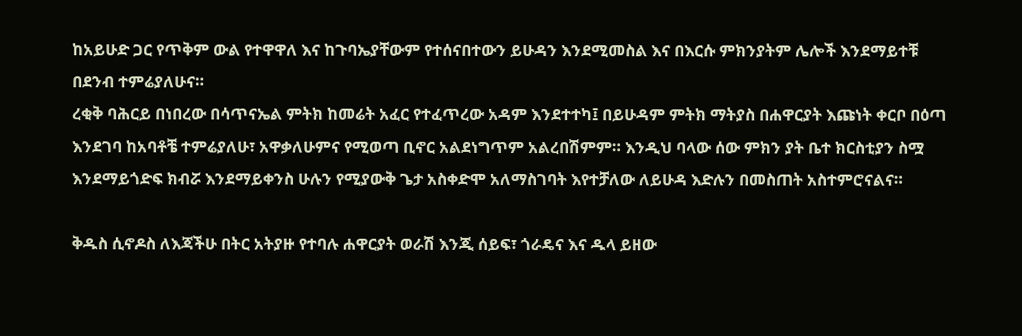ከአይሁድ ጋር የጥቅም ውል የተዋዋለ እና ከጉባኤያቸውም የተሰናበተውን ይሁዳን እንደሚመስል እና በእርሱ ምክንያትም ሌሎች እንደማይተቹ በደንብ ተምሬያለሁና።
ረቂቅ ባሕርይ በነበረው በሳጥናኤል ምትክ ከመሬት አፈር የተፈጥረው አዳም እንደተተካ፤ በይሁዳም ምትክ ማትያስ በሐዋርያት እጩነት ቀርቦ በዕጣ እንደገባ ከአባቶቼ ተምሬያለሁ፣ አዋቃለሁምና የሚወጣ ቢኖር አልደነግጥም አልረበሽምም። እንዲህ ባላው ሰው ምክን ያት ቤተ ክርስቲያን ስሟ እንደማይጎድፍ ክብሯ እንደማይቀንስ ሁሉን የሚያውቅ ጌታ አስቀድሞ አለማስገባት እየተቻለው ለይሁዳ እድሉን በመስጠት አስተምሮናልና።

ቅዱስ ሲኖዶስ ለእጃችሁ በትር አትያዙ የተባሉ ሐዋርያት ወራሽ እንጂ ሰይፍ፣ ጎራዴና እና ዱላ ይዘው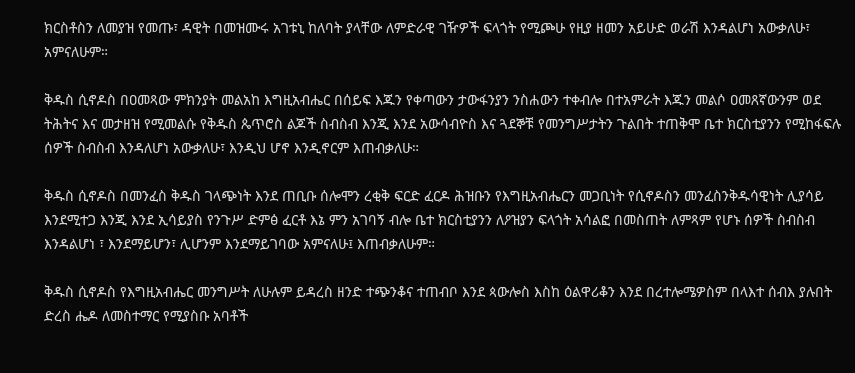ክርስቶስን ለመያዝ የመጡ፣ ዳዊት በመዝሙሩ አገቱኒ ከለባት ያላቸው ለምድራዊ ገዥዎች ፍላጎት የሚጮሁ የዚያ ዘመን አይሁድ ወራሽ እንዳልሆነ አውቃለሁ፣ አምናለሁም።

ቅዱስ ሲኖዶስ በዐመጻው ምክንያት መልአከ እግዚአብሔር በሰይፍ እጁን የቀጣውን ታውፋንያን ንስሐውን ተቀብሎ በተአምራት እጁን መልሶ ዐመጸኛውንም ወደ ትሕትና እና መታዘዝ የሚመልሱ የቅዱስ ጴጥሮስ ልጆች ስብስብ እንጂ እንደ አውሳብዮስ እና ጓደኞቹ የመንግሥታትን ጉልበት ተጠቅሞ ቤተ ክርስቲያንን የሚከፋፍሉ ሰዎች ስብስብ እንዳለሆነ አውቃለሁ፣ እንዲህ ሆኖ እንዲኖርም እጠብቃለሁ።

ቅዱስ ሲኖዶስ በመንፈስ ቅዱስ ገላጭነት እንደ ጠቢቡ ሰሎሞን ረቂቅ ፍርድ ፈርዶ ሕዝቡን የእግዚአብሔርን መጋቢነት የሲኖዶስን መንፈስንቅዱሳዊነት ሊያሳይ እንደሚተጋ እንጂ እንደ ኢሳይያስ የንጉሥ ድምፅ ፈርቶ እኔ ምን አገባኝ ብሎ ቤተ ክርስቲያንን ለዖዝያን ፍላጎት አሳልፎ በመስጠት ለምጻም የሆኑ ሰዎች ስብስብ እንዳልሆነ ፣ እንደማይሆን፣ ሊሆንም እንደማይገባው አምናለሁ፤ እጠብቃለሁም።

ቅዱስ ሲኖዶስ የእግዚአብሔር መንግሥት ለሁሉም ይዳረስ ዘንድ ተጭንቆና ተጠብቦ እንደ ጳውሎስ እስከ ዕልዋሪቆን እንደ በረተሎሜዎስም በላእተ ሰብእ ያሉበት ድረስ ሔዶ ለመስተማር የሚያስቡ አባቶች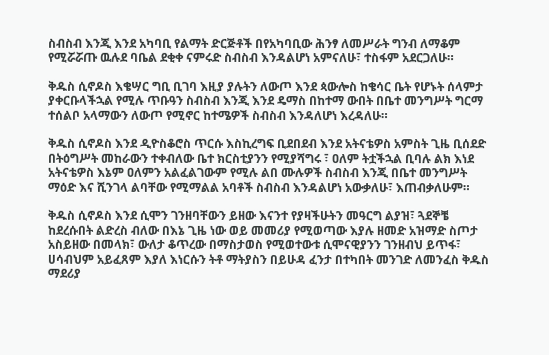ስብስብ እንጂ እንደ አካባቢ የልማት ድርጅቶች በየአካባቢው ሕንፃ ለመሥራት ግንብ ለማቆም የሚሯሯጡ ዉሉደ ባቤል ደቂቀ ናምሩድ ስብስብ እንዳልሆነ አምናለሁ፣ ተስፋም አደርጋለሁ።

ቅዱስ ሲኖዶስ እቄሣር ግቢ ቢገባ እዚያ ያሉትን ለውጦ እንደ ጳውሎስ ከቄሳር ቤት የሆኑት ሰላምታ ያቀርቡላችኋል የሚሉ ጥቡዓን ስብስብ እንጂ እንደ ዴማስ በከተማ ውበት በቤተ መንግሥት ግርማ ተሰልቦ አላማውን ለውጦ የሚኖር ከተሜዎች ስብስብ እንዳለሆነ እረዳለሁ።

ቅዱስ ሲኖዶስ እንደ ዲዮስቆሮስ ጥርሱ እስኪረግፍ ቢደበደብ እንደ አትናቴዎስ አምስት ጊዜ ቢሰደድ በትዕግሥት መከራውን ተቀብለው ቤተ ክርስቲያንን የሚያሻግሩ ፣ ዐለም ትቷችኋል ቢባሉ ልክ እነደ አትናቴዎስ እኔም ዐለምን አልፈልገውም የሚሉ ልበ ሙሉዎች ስብስብ እንጂ በቤተ መንግሥት ማዕድ እና ሺንገላ ልባቸው የሚማልል አባቶች ስብስብ እንዳልሆነ አውቃለሁ፣ እጠብቃለሁም።

ቅዱስ ሲኖዶስ እንደ ሲሞን ገንዘባቸውን ይዘው እናንተ የያዛችሁትን መዓርግ ልያዝ፣ ጓደኞቼ ከደረሱበት ልድረስ ብለው በእኔ ጊዜ ነው ወይ መመሪያ የሚወጣው እያሉ ዘመድ አዝማድ ስጦታ አስይዘው በመላክ፣ ውለታ ቆጥረው በማስታወስ የሚወተውቱ ሲሞናዊያንን ገንዘብህ ይጥፋ፣ ሀሳብህም አይፈጸም እያለ እነርሱን ትቶ ማትያስን በይሁዳ ፈንታ በተካበት መንገድ ለመንፈስ ቅዱስ ማደሪያ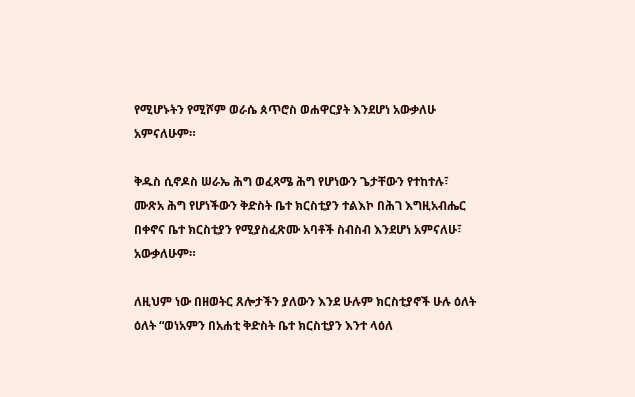የሚሆኑትን የሚሾም ወራሴ ጰጥሮስ ወሐዋርያት እንደሆነ አውቃለሁ አምናለሁም።

ቅዱስ ሲኖዶስ ሠራኤ ሕግ ወፈጻሜ ሕግ የሆነውን ጌታቸውን የተከተሉ፣ ሙጽአ ሕግ የሆነችውን ቅድስት ቤተ ክርስቲያን ተልእኮ በሕገ እግዚአብሔር በቀኖና ቤተ ክርስቲያን የሚያስፈጽሙ አባቶች ስብስብ እንደሆነ አምናለሁ፣ አውቃለሁም።

ለዚህም ነው በዘወትር ጸሎታችን ያለውን እንደ ሁሉም ክርስቲያኖች ሁሉ ዕለት ዕለት “ወነአምን በአሐቲ ቅድስት ቤተ ክርስቲያን እንተ ላዕለ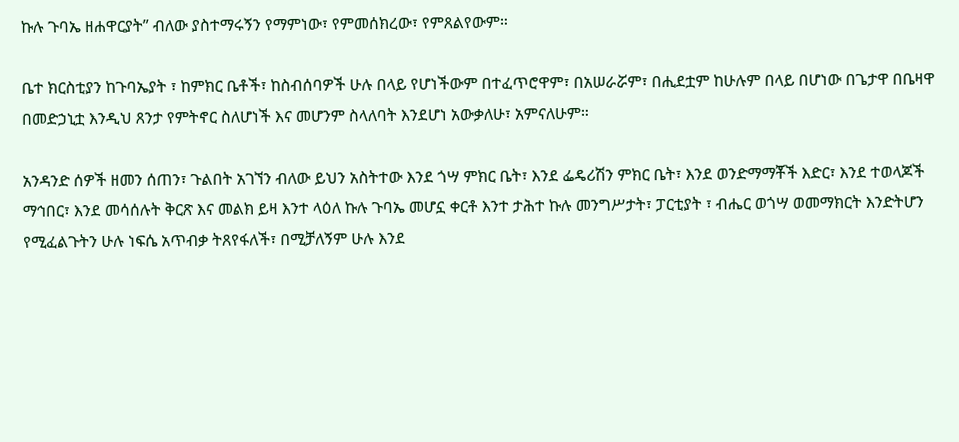ኩሉ ጉባኤ ዘሐዋርያት” ብለው ያስተማሩኝን የማምነው፣ የምመሰክረው፣ የምጸልየውም።

ቤተ ክርስቲያን ከጉባኤያት ፣ ከምክር ቤቶች፣ ከስብሰባዎች ሁሉ በላይ የሆነችውም በተፈጥሮዋም፣ በአሠራሯም፣ በሒደቷም ከሁሉም በላይ በሆነው በጌታዋ በቤዛዋ በመድኃኒቷ እንዲህ ጸንታ የምትኖር ስለሆነች እና መሆንም ስላለባት እንደሆነ አውቃለሁ፣ አምናለሁም።

አንዳንድ ሰዎች ዘመን ሰጠን፣ ጉልበት አገኘን ብለው ይህን አስትተው እንደ ጎሣ ምክር ቤት፣ እንደ ፌዴሪሽን ምክር ቤት፣ እንደ ወንድማማቾች እድር፣ እንደ ተወላጆች ማኅበር፣ እንደ መሳሰሉት ቅርጽ እና መልክ ይዛ እንተ ላዕለ ኩሉ ጉባኤ መሆኗ ቀርቶ እንተ ታሕተ ኩሉ መንግሥታት፣ ፓርቲያት ፣ ብሔር ወጎሣ ወመማክርት እንድትሆን የሚፈልጉትን ሁሉ ነፍሴ አጥብቃ ትጸየፋለች፣ በሚቻለኝም ሁሉ እንደ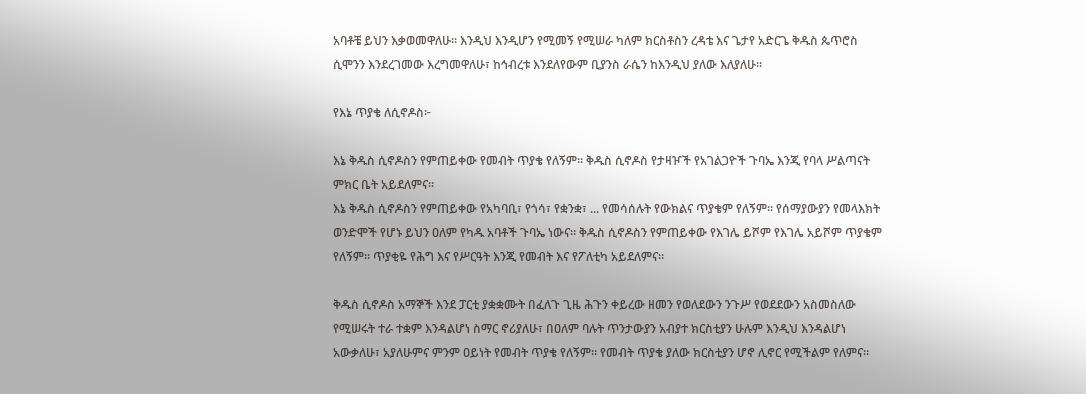አባቶቼ ይህን እቃወመዋለሁ። እንዲህ እንዲሆን የሚመኝ የሚሠራ ካለም ክርስቶስን ረዳቴ እና ጌታየ አድርጌ ቅዱስ ጴጥሮስ ሲሞንን እንደረገመው እረግመዋለሁ፣ ከኅብረቱ እንደለየውም ቢያንስ ራሴን ከእንዲህ ያለው እለያለሁ።

የእኔ ጥያቄ ለሲኖዶስ፦

እኔ ቅዱስ ሲኖዶስን የምጠይቀው የመብት ጥያቄ የለኝም። ቅዱስ ሲኖዶስ የታዛዦች የአገልጋዮች ጉባኤ እንጂ የባላ ሥልጣናት ምክር ቤት አይደለምና።
እኔ ቅዱስ ሲኖዶስን የምጠይቀው የአካባቢ፣ የጎሳ፣ የቋንቋ፣ ... የመሳሰሉት የውክልና ጥያቄም የለኝም። የሰማያውያን የመላእክት ወንድሞች የሆኑ ይህን ዐለም የካዱ አባቶች ጉባኤ ነውና። ቅዱስ ሲኖዶስን የምጠይቀው የእገሌ ይሾም የእገሌ አይሾም ጥያቄም የለኝም። ጥያቂዬ የሕግ እና የሥርዓት እንጂ የመብት እና የፖለቲካ አይደለምና።

ቅዱስ ሲኖዶስ አማኞች እንደ ፓርቲ ያቋቋሙት በፈለጉ ጊዜ ሕጉን ቀይረው ዘመን የወለደውን ንጉሥ የወደደውን አስመስለው የሚሠሩት ተራ ተቋም እንዳልሆነ ስማር ኖሪያለሁ፣ በዐለም ባሉት ጥንታውያን አብያተ ክርስቲያን ሁሉም እንዲህ እንዳልሆነ አውቃለሁ፣ አያለሁምና ምንም ዐይነት የመብት ጥያቄ የለኝም። የመብት ጥያቄ ያለው ክርስቲያን ሆኖ ሊኖር የሚችልም የለምና።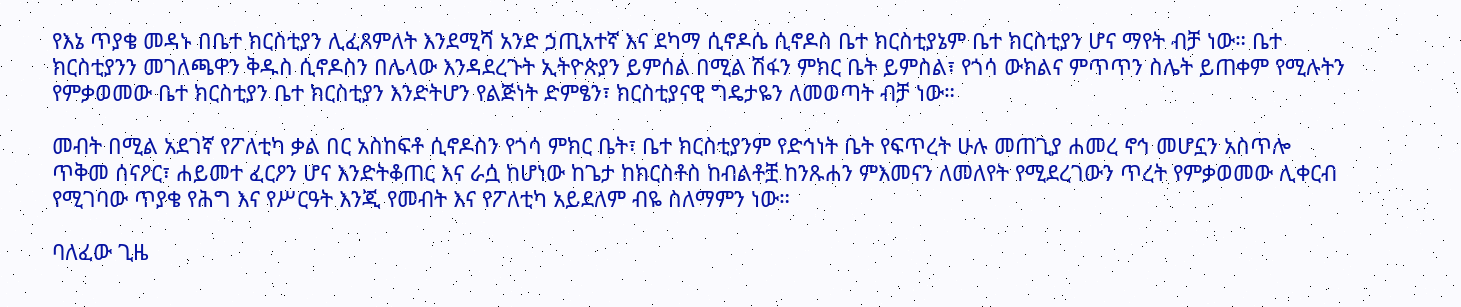የእኔ ጥያቄ መዳኑ በቤተ ክርስቲያን ሊፈጸምለት እንደሚሻ አንድ ኃጢአተኛ እና ደካማ ሲኖዶሴ ሲኖዶስ ቤተ ክርስቲያኔም ቤተ ክርስቲያን ሆና ማየት ብቻ ነው። ቤተ ክርስቲያንን መገለጫዋን ቅዱስ ሲኖዶስን በሌላው እንዳደረጉት ኢትዮጵያን ይምሰል በሚል ሽፋን ምክር ቤት ይምስል፣ የጎሳ ውክልና ምጥጥን ስሌት ይጠቀም የሚሉትን የምቃወመው ቤተ ክርስቲያን ቤተ ክርስቲያን እንድትሆን የልጅነት ድምፄን፣ ክርስቲያናዊ ግዴታዬን ለመወጣት ብቻ ነው።

መብት በሚል አደገኛ የፖለቲካ ቃል በር አስከፍቶ ሲኖዶስን የጎሳ ምክር ቤት፣ ቤተ ክርስቲያንም የድኅነት ቤት የፍጥረት ሁሉ መጠጊያ ሐመረ ኖኅ መሆኗን አስጥሎ ጥቅመ ሰናዖር፣ ሐይመተ ፈርዖን ሆና እንድትቆጠር እና ራሷ ከሆነው ከጌታ ከክርስቶስ ከብልቶቿ ከንጹሐን ምእመናን ለመለየት የሚደረገውን ጥረት የምቃወመው ሊቀርብ የሚገባው ጥያቄ የሕግ እና የሥርዓት እንጂ የመብት እና የፖለቲካ አይደለም ብዬ ስለማምን ነው።

ባለፈው ጊዜ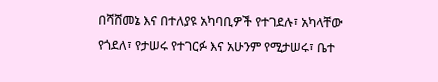በሻሸመኔ እና በተለያዩ አካባቢዎች የተገደሉ፣ አካላቸው የጎደለ፣ የታሠሩ የተገርፉ እና አሁንም የሚታሠሩ፣ ቤተ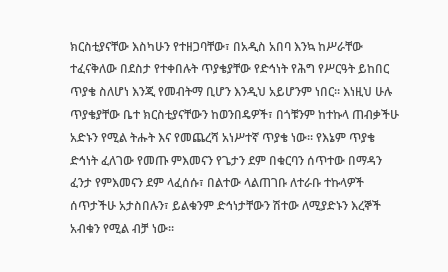ክርስቲያናቸው እስካሁን የተዘጋባቸው፣ በአዲስ አበባ እንኳ ከሥራቸው ተፈናቅለው በደስታ የተቀበሉት ጥያቄያቸው የድኅነት የሕግ የሥርዓት ይከበር ጥያቄ ስለሆነ እንጂ የመብትማ ቢሆን እንዲህ አይሆንም ነበር። እነዚህ ሁሉ ጥያቄያቸው ቤተ ክርስቲያናቸውን ከወንበዴዎች፣ በጎቹንም ከተኩላ ጠብቃችሁ አድኑን የሚል ትሑት እና የመጨረሻ አነሥተኛ ጥያቄ ነው። የእኔም ጥያቄ ድኅነት ፈለገው የመጡ ምእመናን የጌታን ደም በቁርባን ሰጥተው በማዳን ፈንታ የምእመናን ደም ላፈሰሱ፣ በልተው ላልጠገቡ ለተራቡ ተኩላዎች ሰጥታችሁ አታስበሉን፣ ይልቁንም ድኅነታቸውን ሽተው ለሚያድኑን እረኞች አብቁን የሚል ብቻ ነው።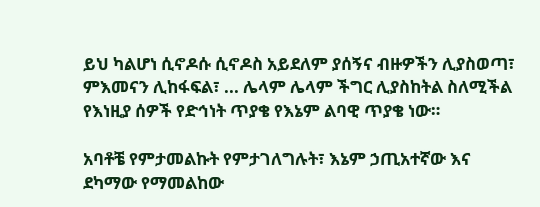ይህ ካልሆነ ሲኖዶሱ ሲኖዶስ አይደለም ያሰኝና ብዙዎችን ሊያስወጣ፣ ምእመናን ሊከፋፍል፣ ... ሌላም ሌላም ችግር ሊያስከትል ስለሚችል የእነዚያ ሰዎች የድኅነት ጥያቄ የእኔም ልባዊ ጥያቄ ነው።

አባቶቼ የምታመልኩት የምታገለግሉት፣ እኔም ኃጢአተኛው እና ደካማው የማመልከው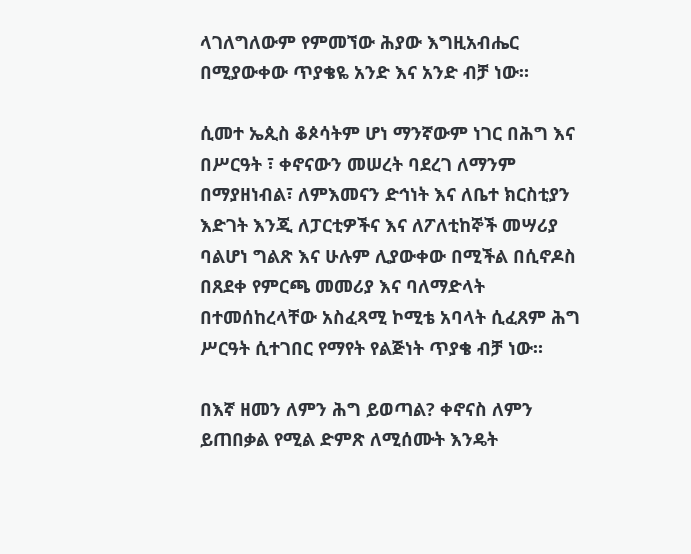ላገለግለውም የምመኘው ሕያው እግዚአብሔር በሚያውቀው ጥያቄዬ አንድ እና አንድ ብቻ ነው።

ሲመተ ኤጲስ ቆጶሳትም ሆነ ማንኛውም ነገር በሕግ እና በሥርዓት ፣ ቀኖናውን መሠረት ባደረገ ለማንም በማያዘነብል፣ ለምእመናን ድኅነት እና ለቤተ ክርስቲያን እድገት እንጂ ለፓርቲዎችና እና ለፖለቲከኞች መሣሪያ ባልሆነ ግልጽ እና ሁሉም ሊያውቀው በሚችል በሲኖዶስ በጸደቀ የምርጫ መመሪያ እና ባለማድላት በተመሰከረላቸው አስፈጻሚ ኮሚቴ አባላት ሲፈጸም ሕግ ሥርዓት ሲተገበር የማየት የልጅነት ጥያቄ ብቻ ነው።

በእኛ ዘመን ለምን ሕግ ይወጣል? ቀኖናስ ለምን ይጠበቃል የሚል ድምጽ ለሚሰሙት እንዴት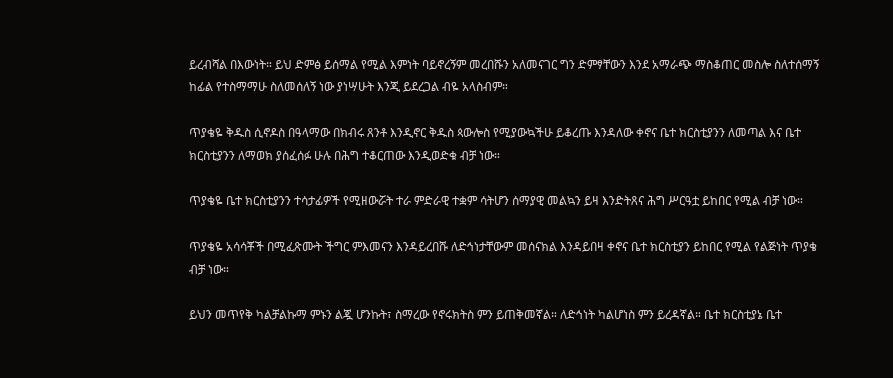ይረብሻል በእውነት። ይህ ድምፅ ይሰማል የሚል እምነት ባይኖረኝም መረበሹን አለመናገር ግን ድምፃቸውን እንደ አማራጭ ማስቆጠር መስሎ ስለተሰማኝ ከፊል የተስማማሁ ስለመሰለኝ ነው ያነሣሁት እንጂ ይደረጋል ብዬ አላስብም።

ጥያቄዬ ቅዱስ ሲኖዶስ በዓላማው በክብሩ ጸንቶ እንዲኖር ቅዱስ ጳውሎስ የሚያውኳችሁ ይቆረጡ እንዳለው ቀኖና ቤተ ክርስቲያንን ለመጣል እና ቤተ ክርስቲያንን ለማወክ ያሰፈሰፉ ሁሉ በሕግ ተቆርጠው እንዲወድቁ ብቻ ነው።

ጥያቄዬ ቤተ ክርስቲያንን ተሳታፊዎች የሚዘውሯት ተራ ምድራዊ ተቋም ሳትሆን ሰማያዊ መልኳን ይዛ እንድትጸና ሕግ ሥርዓቷ ይከበር የሚል ብቻ ነው።

ጥያቄዬ አሳሳቾች በሚፈጽሙት ችግር ምእመናን እንዳይረበሹ ለድኅነታቸውም መሰናክል እንዳይበዛ ቀኖና ቤተ ክርስቲያን ይከበር የሚል የልጅነት ጥያቄ ብቻ ነው።

ይህን መጥየቅ ካልቻልኩማ ምኑን ልጇ ሆንኩት፣ ስማረው የኖሩክትስ ምን ይጠቅመኛል። ለድኅነት ካልሆነስ ምን ይረዳኛል። ቤተ ክርስቲያኔ ቤተ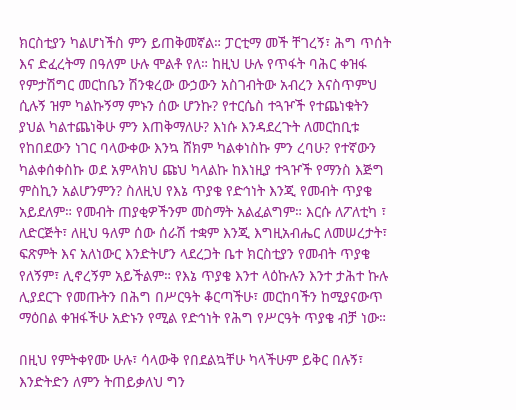ክርስቲያን ካልሆነችስ ምን ይጠቅመኛል። ፓርቲማ መች ቸገረኝ፣ ሕግ ጥሰት እና ድፈረትማ በዓለም ሁሉ ሞልቶ የለ። ከዚህ ሁሉ የጥፋት ባሕር ቀዝፋ የምታሽግር መርከቤን ሽንቁረው ውኃውን አስገብትው አብረን እናስጥምህ ሲሉኝ ዝም ካልኩኝማ ምኑን ሰው ሆንኩ? የተርሴስ ተጓዦች የተጨነቁትን ያህል ካልተጨነቅሁ ምን እጠቅማለሁ? እነሱ እንዳደረጉት ለመርከቢቱ የከበደውን ነገር ባላውቀው እንኳ ሸክም ካልቀነስኩ ምን ረባሁ? የተኛውን ካልቀሰቀስኩ ወደ አምላክህ ጩህ ካላልኩ ከእነዚያ ተጓዦች የማንስ እጅግ ምስኪን አልሆንምን? ስለዚህ የእኔ ጥያቄ የድኅነት እንጂ የመብት ጥያቄ አይደለም። የመብት ጠያቂዎችንም መስማት አልፈልግም። እርሱ ለፖለቲካ ፣ ለድርጅት፣ ለዚህ ዓለም ሰው ሰራሽ ተቋም እንጂ እግዚአብሔር ለመሠረታት፣ ፍጽምት እና አለነውር እንድትሆን ላደረጋት ቤተ ክርስቲያን የመብት ጥያቄ የለኝም፣ ሊኖረኝም አይችልም። የእኔ ጥያቄ እንተ ላዕኩሉን እንተ ታሕተ ኩሉ ሊያደርጉ የመጡትን በሕግ በሥርዓት ቆርጣችሁ፣ መርከባችን ከሚያናውጥ ማዕበል ቀዝፋችሁ አድኑን የሚል የድኅነት የሕግ የሥርዓት ጥያቄ ብቻ ነው።

በዚህ የምትቀየሙ ሁሉ፣ ሳላውቅ የበደልኳቸሁ ካላችሁም ይቅር በሉኝ፣ እንድትድን ለምን ትጠይቃለህ ግን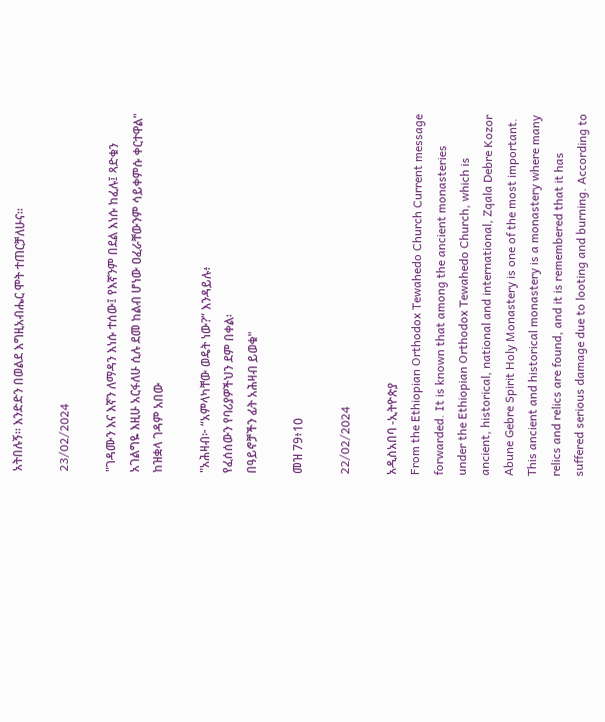አትበሉኝ። እንድድን በወልደ እግዚአብሔር ሞት ተጠርቻለሁና።

23/02/2024

"ገዳሙን እና እኛን ለማዳን እነሱ ተሰው፤ የእኛንም በደል እነሱ ከፈሉ፤ ጻድቁን አገልግዬ እዚሁ አርፋለሁ ሲሉ ደመ ከልብ ሆነው ዐፈራቸውንም ሳይቀምሱ ቀርተዋል"
ከዝቋላ ገዳም አበው

"አሕዛብ፦ “አምላካቸው ወዴት ነው?” እንዳይሉ፥
የፈሰሰውን የባሪያዎችህን ደም በቀል፡
በዓይኖቻችን ፊት አሕዛብ ይወቁ"

መዝ 79፥10

22/02/2024

አዲስአበባ -ኢትዮጵያ
From the Ethiopian Orthodox Tewahedo Church Current message forwarded. It is known that among the ancient monasteries under the Ethiopian Orthodox Tewahedo Church, which is ancient, historical, national and international, Zqala Debre Kozor Abune Gebre Spirit Holy Monastery is one of the most important. This ancient and historical monastery is a monastery where many relics and relics are found, and it is remembered that it has suffered serious damage due to looting and burning. According to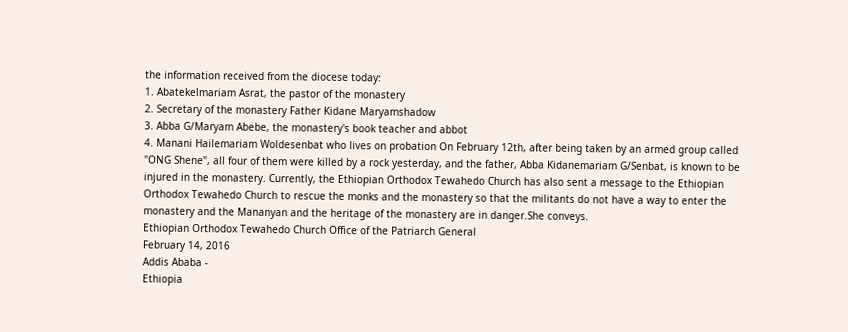the information received from the diocese today:
1. Abatekelmariam Asrat, the pastor of the monastery
2. Secretary of the monastery Father Kidane Maryamshadow
3. Abba G/Maryam Abebe, the monastery's book teacher and abbot
4. Manani Hailemariam Woldesenbat who lives on probation On February 12th, after being taken by an armed group called "ONG Shene", all four of them were killed by a rock yesterday, and the father, Abba Kidanemariam G/Senbat, is known to be injured in the monastery. Currently, the Ethiopian Orthodox Tewahedo Church has also sent a message to the Ethiopian Orthodox Tewahedo Church to rescue the monks and the monastery so that the militants do not have a way to enter the monastery and the Mananyan and the heritage of the monastery are in danger.She conveys.
Ethiopian Orthodox Tewahedo Church Office of the Patriarch General
February 14, 2016
Addis Ababa -
Ethiopia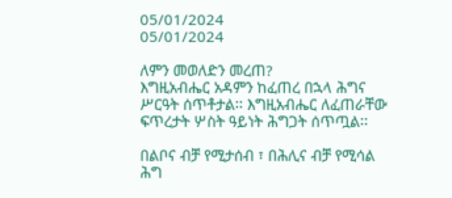05/01/2024
05/01/2024

ለምን መወለድን መረጠ?
እግዚአብሔር አዳምን ከፈጠረ በኋላ ሕግና ሥርዓት ሰጥቶታል፡፡ እግዚአብሔር ለፈጠራቸው ፍጥረታት ሦስት ዓይነት ሕግጋት ሰጥጧል፡፡

በልቦና ብቻ የሚታሰብ ፣ በሕሊና ብቻ የሚሳል ሕግ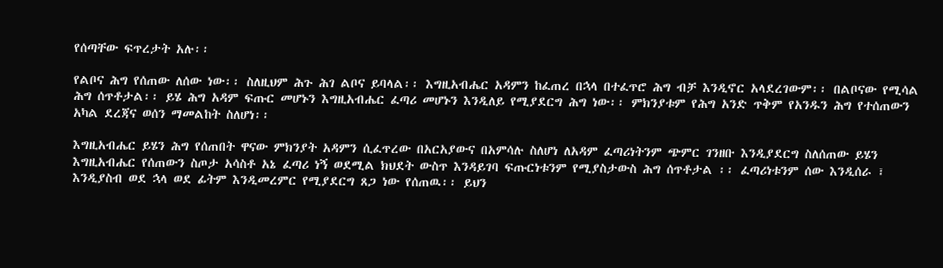የሰጣቸው ፍጥረታት አሉ፡፡

የልቦና ሕግ የሰጠው ለሰው ነው፡፡ ስለዚህም ሕጉ ሕገ ልቦና ይባላል፡፡ እግዚአብሔር አዳምን ከፈጠረ በኋላ በተፈጥሮ ሕግ ብቻ እንዲኖር አላደረገውም፡፡ በልቦናው የሚሳል ሕግ ሰጥቶታል፡፡ ይሄ ሕግ አዳም ፍጡር መሆኑን እግዚአብሔር ፈጣሪ መሆኑን እንዲለይ የሚያደርግ ሕግ ነው፡፡ ምክንያቱም የሕግ አንድ ጥቅም የአንዱን ሕግ የተሰጠውን አካል ደረጃና ወሰን ማመልከት ስለሆነ፡፡

እግዚአብሔር ይሄን ሕግ የሰጠበት ዋናው ምክንያት አዳምን ሲፈጥረው በአርአያውና በአምሳሉ ስለሆነ ለአዳም ፈጣሪነትንም ጭምር ገንዘቡ እንዲያደርግ ስለሰጠው ይሄን እግዚአብሔር የሰጠውን ስጦታ አሳስቶ አኔ ፈጣሪ ነኝ ወደሚል ክህደት ውስጥ እንዳይገባ ፍጡርነቱንም የሚያስታውስ ሕግ ሰጥቶታል ፡፡ ፈጣሪነቱንም ሰው እንዲሰራ ፣ እንዲያስብ ወደ ኋላ ወደ ፊትም እንዲመረምር የሚያደርግ ጸጋ ነው የሰጠዉ፡፡ ይህን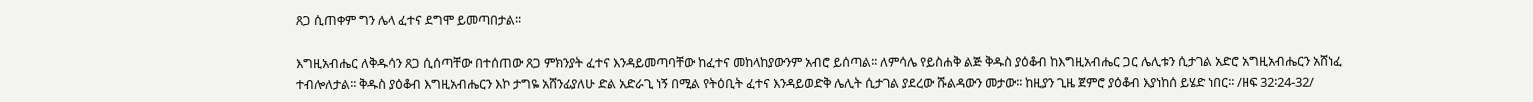ጸጋ ሲጠቀም ግን ሌላ ፈተና ደግሞ ይመጣበታል፡፡

እግዚአብሔር ለቅዱሳን ጸጋ ሲሰጣቸው በተሰጠው ጸጋ ምክንያት ፈተና እንዳይመጣባቸው ከፈተና መከላከያውንም አብሮ ይሰጣል፡፡ ለምሳሌ የይስሐቅ ልጅ ቅዱስ ያዕቆብ ከእግዚአብሔር ጋር ሌሊቱን ሲታገል አድሮ አግዚአብሔርን አሸነፈ ተብሎለታል፡፡ ቅዱስ ያዕቆብ እግዚአብሔርን እኮ ታግዬ አሸንፊያለሁ ድል አድራጊ ነኝ በሚል የትዕቢት ፈተና እንዳይወድቅ ሌሊት ሲታገል ያደረው ሹልዳውን መታው፡፡ ከዚያን ጊዜ ጀምሮ ያዕቆብ እያነከሰ ይሄድ ነበር፡፡ /ዘፍ 32፡24-32/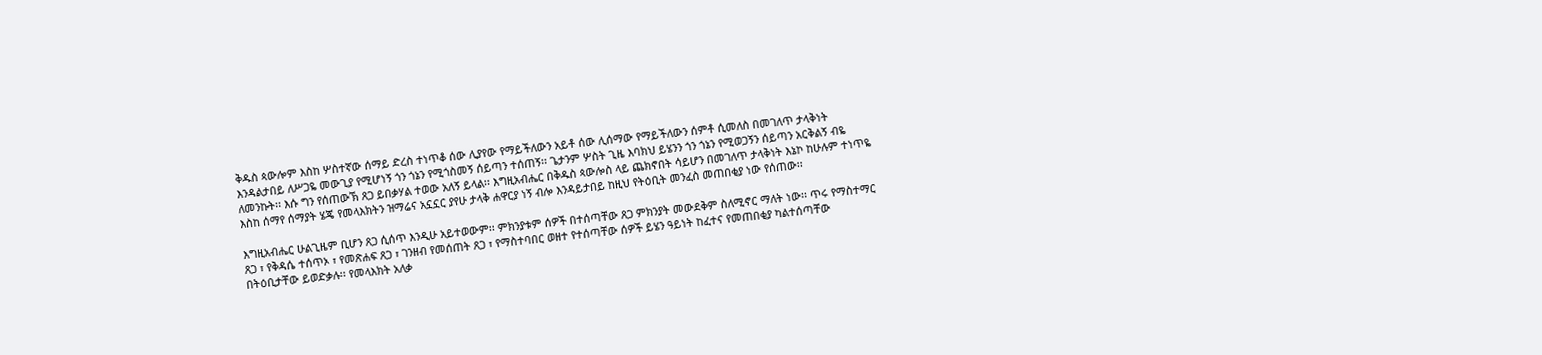ቅዱስ ጳውሎም እስከ ሦስተኛው ሰማይ ድረስ ተነጥቆ ሰው ሊያየው የማይችለውን አይቶ ሰው ሊሰማው የማይችለውን ሰምቶ ሲመለስ በመገለጥ ታላቅነት እንዳልታበይ ለሥጋዬ መውጊያ የሚሆነኝ ጎን ጎኔን የሚጎስመኝ ሰይጣን ተሰጠኝ፡፡ ጌታንም ሦስት ጊዜ እባክህ ይሄንን ጎን ጎኔን የሚወጋኝን ሰይጣን አርቅልኝ ብዬ ለመንኩት፡፡ እሱ ግን የሰጠውኽ ጸጋ ይበቃሃል ተወው አለኝ ይላል፡፡ እግዚአብሔር በቅዱስ ጳውሎስ ላይ ጨክኖበት ሳይሆን በመገለጥ ታላቅነት እኔኮ ከሁሉም ተነጥዬ እስከ ሰማየ ሰማያት ሄጄ የመላእክትን ዝማሬና አኗኗር ያየሁ ታላቅ ሐዋርያ ነኝ ብሎ እንዳይታበይ ከዚህ የትዕቢት መንፈስ መጠበቂያ ነው የሰጠው፡፡

እግዚአብሔር ሁልጊዜም ቢሆን ጸጋ ሲሰጥ እንዲሁ አይተወውም፡፡ ምክንያቱም ሰዎች በተሰጣቸው ጸጋ ምክንያት መውደቅም ስለሚኖር ማለት ነው፡፡ ጥሩ የማስተማር ጸጋ ፣ የቅዳሴ ተሰጥኦ ፣ የመጽሐፍ ጸጋ ፣ ገንዘብ የመሰጠት ጸጋ ፣ የማስተባበር ወዘተ የተሰጣቸው ሰዎች ይሄን ዓይነት ከፈተና የመጠበቂያ ካልተሰጣቸው በትዕቢታቸው ይወድቃሉ፡፡ የመላእክት አለቃ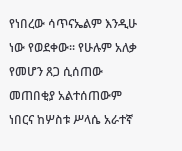የነበረው ሳጥናኤልም እንዲሁ ነው የወደቀው፡፡ የሁሉም አለቃ የመሆን ጸጋ ሲሰጠው መጠበቂያ አልተሰጠውም ነበርና ከሦስቱ ሥላሴ አራተኛ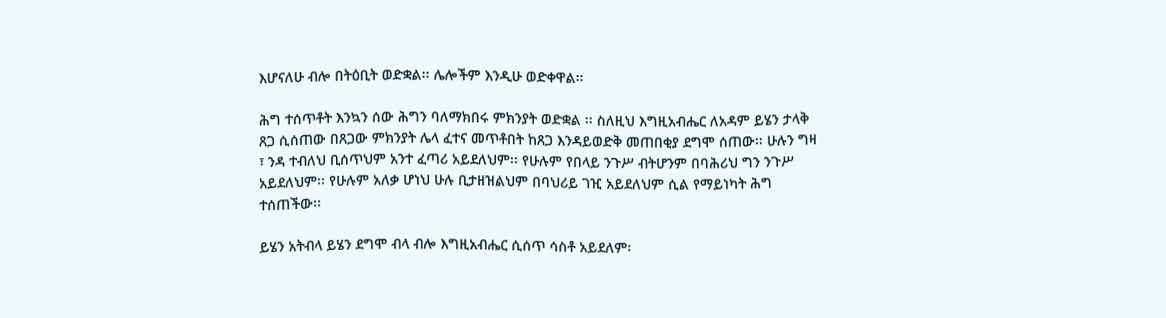እሆናለሁ ብሎ በትዕቢት ወድቋል፡፡ ሌሎችም እንዲሁ ወድቀዋል፡፡

ሕግ ተሰጥቶት እንኳን ሰው ሕግን ባለማክበሩ ምክንያት ወድቋል ፡፡ ስለዚህ እግዚአብሔር ለአዳም ይሄን ታላቅ ጸጋ ሲሰጠው በጸጋው ምክንያት ሌላ ፈተና መጥቶበት ከጸጋ እንዳይወድቅ መጠበቂያ ደግሞ ሰጠው፡፡ ሁሉን ግዛ ፣ ንዳ ተብለህ ቢሰጥህም አንተ ፈጣሪ አይደለህም፡፡ የሁሉም የበላይ ንጉሥ ብትሆንም በባሕሪህ ግን ንጉሥ አይደለህም፡፡ የሁሉም አለቃ ሆነህ ሁሉ ቢታዘዝልህም በባህሪይ ገዢ አይደለህም ሲል የማይነካት ሕግ ተሰጠችው፡፡

ይሄን አትብላ ይሄን ደግሞ ብላ ብሎ እግዚአብሔር ሲሰጥ ሳስቶ አይደለም፡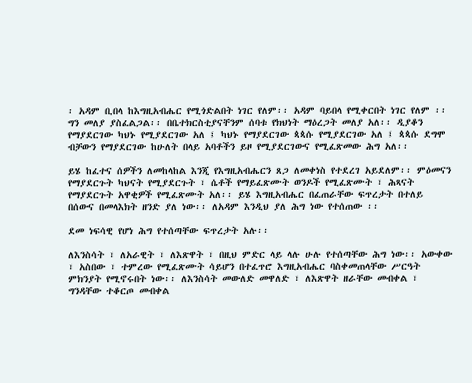፡ አዳም ቢበላ ከእግዚአብሔር የሚጎድልበት ነገር የለም፡፡ አዳም ባይበላ የሚቀርበት ነገር የለም ፡፡ ግን መለያ ያስፈልጋል፡፡ በቤተክርስቲያናቸንም ሰባቱ የክህነት ማዕረጋት መለያ አለ፡፡ ዲያቆን የማያደርገው ካህኑ የሚያደርገው አለ ፤ ካህኑ የማያደርገው ጳጳሱ የሚያደርገው አለ ፤ ጳጳሱ ደግሞ ብቻውን የማያደርገው ከሁለት በላይ አባቶችን ይዞ የሚያደርገውና የሚፈጽመው ሕግ አለ፡፡

ይሄ ከፈተና ሰዎችን ለመከላከል እንጂ የእግዚአብሔርን ጸጋ ለመቀነስ የተደረገ አይደለም፡፡ ምዕመናን የማያደርጉት ካህናት የሚያደርጉት ፣ ሴቶች የማይፈጽሙት ወንዶች የሚፈጽሙት ፣ ሕጻናት የማያደርጉት አዋቂዎች የሚፈጽሙት አለ፡፡ ይሄ እግዚአብሔር በፈጠራቸው ፍጥረታት በተለይ በሰውና በመላእክት ዘንድ ያለ ነው፡፡ ለአዳም እንዲህ ያለ ሕግ ነው የተሰጠው ፡፡

ደመ ነፍሳዊ የሆነ ሕግ የተሰጣቸው ፍጥረታት አሉ፡፡

ለእንስሳት ፣ ለአራዊት ፣ ለእጽዋት ፣ በዚህ ምድር ላይ ላሉ ሁሉ የተሰጣቸው ሕግ ነው፡፡ አውቀው ፣ አስበው ፣ ተምረው የሚፈጽሙት ሳይሆን በተፈጥሮ እግዚአብሔር ባስቀመጠላቸው ሥርዓት ምክንያት የሚኖሩበት ነው፡፡ ለእንስሳት መውለድ መዋለድ ፣ ለእጽዋት ዘራቸው መብቀል ፣ ግንዳቸው ተቆርጦ መብቀል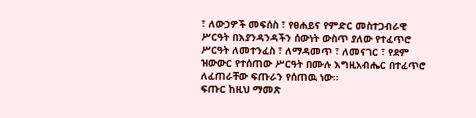፣ ለውኃዎች መፍሰስ ፣ የፀሐይና የምድር መስተጋብራዊ ሥርዓት በእያንዳንዳችን ሰውነት ውስጥ ያለው የተፈጥሮ ሥርዓት ለመተንፈስ ፣ ለማዳመጥ ፣ ለመናገር ፣ የደም ዝውውር የተሰጠው ሥርዓት በሙሉ እግዚአብሔር በተፈጥሮ ለፈጠራቸው ፍጡራን የሰጠዉ ነው፡፡
ፍጡር ከዚህ ማመጽ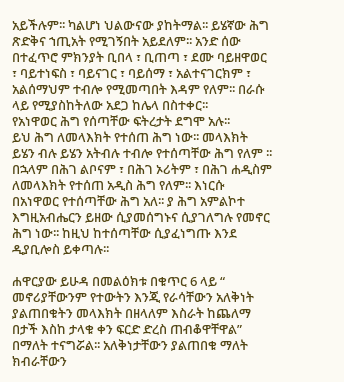አይችሉም፡፡ ካልሆነ ህልውናው ያከትማል፡፡ ይሄኛው ሕግ ጽድቅና ኀጢአት የሚገኝበት አይደለም፡፡ አንድ ሰው በተፈጥሮ ምክንያት ቢበላ ፣ ቢጠጣ ፣ ደሙ ባይዘዋወር ፣ ባይተነፍስ ፣ ባይናገር ፣ ባይሰማ ፣ አልተናገርክም ፣ አልሰማህም ተብሎ የሚመጣበት እዳም የለም፡፡ በራሱ ላይ የሚያስከትለው አደጋ ከሌላ በስተቀር፡፡
የአነዋወር ሕግ የሰጣቸው ፍትረታት ደግሞ አሉ፡፡
ይህ ሕግ ለመላእክት የተሰጠ ሕግ ነው፡፡ መላእክት ይሄን ብሉ ይሄን አትብሉ ተብሎ የተሰጣቸው ሕግ የለም ፡፡ በኋላም በሕገ ልቦናም ፣ በሕገ ኦሪትም ፣ በሕገ ሐዲስም ለመላእክት የተሰጠ አዲስ ሕግ የለም፡፡ እነርሱ በአነዋወር የተሰጣቸው ሕግ አለ፡፡ ያ ሕግ አምልኮተ እግዚአብሔርን ይዘው ሲያመሰግኑና ሲያገለግሉ የመኖር ሕግ ነው፡፡ ከዚህ ከተሰጣቸው ሲያፈነግጡ እንደ ዲያቢሎስ ይቀጣሉ፡፡

ሐዋርያው ይሁዳ በመልዕክቱ በቁጥር 6 ላይ “ መኖሪያቸውንም የተውትን እንጂ የራሳቸውን አለቅነት ያልጠበቁትን መላእክት በዘላለም እስራት ከጨለማ በታች እስከ ታላቁ ቀን ፍርድ ድረስ ጠብቆዋቸዋል” በማለት ተናግሯል፡፡ አለቅነታቸውን ያልጠበቁ ማለት ክብራቸውን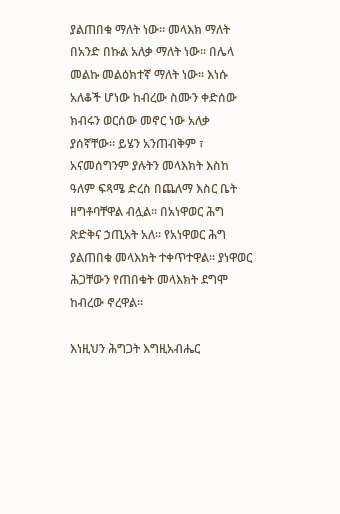ያልጠበቁ ማለት ነው፡፡ መላእክ ማለት በአንድ በኩል አለቃ ማለት ነው፡፡ በሌላ መልኩ መልዕክተኛ ማለት ነው፡፡ እነሱ አለቆች ሆነው ከብረው ስሙን ቀድሰው ክብሩን ወርሰው መኖር ነው አለቃ ያሰኛቸው፡፡ ይሄን አንጠብቅም ፣ አናመሰግንም ያሉትን መላእክት እስከ ዓለም ፍጻሜ ድረስ በጨለማ እስር ቤት ዘግቶባቸዋል ብሏል፡፡ በአነዋወር ሕግ ጽድቅና ኃጢአት አለ፡፡ የአነዋወር ሕግ ያልጠበቁ መላእክት ተቀጥተዋል፡፡ ያነዋወር ሕጋቸውን የጠበቁት መላእክት ደግሞ ከብረው ኖረዋል፡፡

እነዚህን ሕግጋት እግዚአብሔር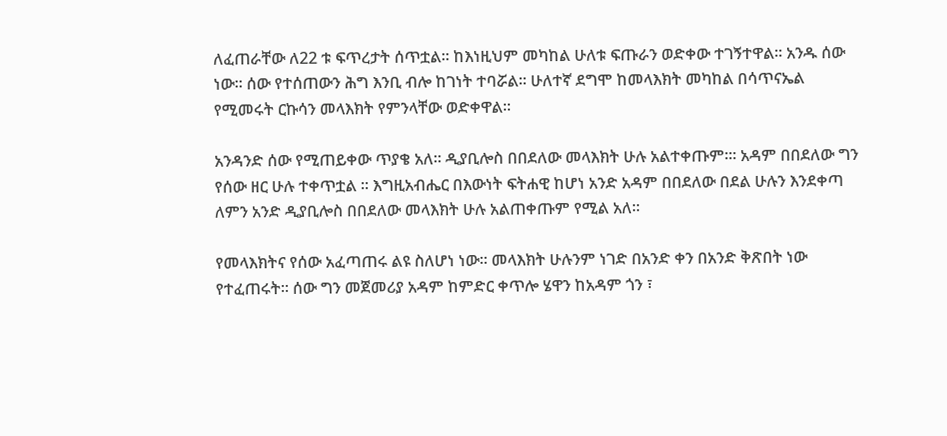ለፈጠራቸው ለ22 ቱ ፍጥረታት ሰጥቷል፡፡ ከእነዚህም መካከል ሁለቱ ፍጡራን ወድቀው ተገኝተዋል፡፡ አንዱ ሰው ነው፡፡ ሰው የተሰጠውን ሕግ እንቢ ብሎ ከገነት ተባሯል፡፡ ሁለተኛ ደግሞ ከመላእክት መካከል በሳጥናኤል የሚመሩት ርኩሳን መላእክት የምንላቸው ወድቀዋል፡፡

አንዳንድ ሰው የሚጠይቀው ጥያቄ አለ፡፡ ዲያቢሎስ በበደለው መላእክት ሁሉ አልተቀጡም፡፡፡ አዳም በበደለው ግን የሰው ዘር ሁሉ ተቀጥቷል ፡፡ እግዚአብሔር በእውነት ፍትሐዊ ከሆነ አንድ አዳም በበደለው በደል ሁሉን እንደቀጣ ለምን አንድ ዲያቢሎስ በበደለው መላእክት ሁሉ አልጠቀጡም የሚል አለ፡፡

የመላእክትና የሰው አፈጣጠሩ ልዩ ስለሆነ ነው፡፡ መላእክት ሁሉንም ነገድ በአንድ ቀን በአንድ ቅጽበት ነው የተፈጠሩት፡፡ ሰው ግን መጀመሪያ አዳም ከምድር ቀጥሎ ሄዋን ከአዳም ጎን ፣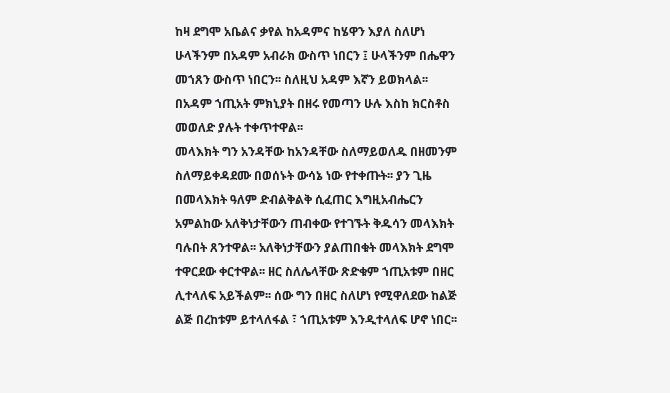ከዛ ደግሞ አቤልና ቃየል ከአዳምና ከሄዋን እያለ ስለሆነ ሁላችንም በአዳም አብራክ ውስጥ ነበርን ፤ ሁላችንም በሔዋን መኀጸን ውስጥ ነበርን፡፡ ስለዚህ አዳም እኛን ይወክላል፡፡ በአዳም ኀጢአት ምክኒያት በዘሩ የመጣን ሁሉ እስከ ክርስቶስ መወለድ ያሉት ተቀጥተዋል፡፡
መላእክት ግን አንዳቸው ከአንዳቸው ስለማይወለዱ በዘመንም ስለማይቀዳደሙ በወሰኑት ውሳኔ ነው የተቀጡት፡፡ ያን ጊዜ በመላእክት ዓለም ድብልቅልቅ ሲፈጠር እግዚአብሔርን አምልከው አለቅነታቸውን ጠብቀው የተገኙት ቅዱሳን መላእክት ባሉበት ጸንተዋል፡፡ አለቅነታቸውን ያልጠበቁት መላእክት ደግሞ ተዋርደው ቀርተዋል፡፡ ዘር ስለሌላቸው ጽድቁም ኀጢአቱም በዘር ሊተላለፍ አይችልም፡፡ ሰው ግን በዘር ስለሆነ የሚዋለደው ከልጅ ልጅ በረከቱም ይተላለፋል ፣ ኀጢአቱም እንዲተላለፍ ሆኖ ነበር፡፡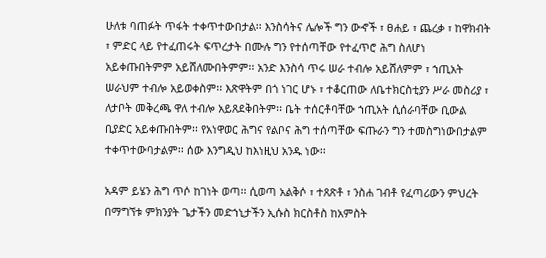ሁለቱ ባጠፉት ጥፋት ተቀጥተውበታል፡፡ እንስሳትና ሌሎች ግን ውኆች ፣ ፀሐይ ፣ ጨረቃ ፣ ከዋክብት ፣ ምድር ላይ የተፈጠሩት ፍጥረታት በሙሉ ግን የተሰጣቸው የተፈጥሮ ሕግ ስለሆነ አይቀጡበትምም አይሸለሙበትምም፡፡ አንድ እንስሳ ጥሩ ሠራ ተብሎ አይሸለምም ፣ ኀጢአት ሠራህም ተብሎ አይወቀስም፡፡ እጽዋትም በጎ ነገር ሆኑ ፣ ተቆርጠው ለቤተክርስቲያን ሥራ መስሪያ ፣ ለታቦት መቅረጫ ዋለ ተብሎ አይጸደቅበትም፡፡ ቤት ተሰርቶባቸው ኀጢአት ሲሰራባቸው ቢውል ቢያድር አይቀጡበትም፡፡ የአነዋወር ሕግና የልቦና ሕግ ተሰጣቸው ፍጡራን ግን ተመስግነውበታልም ተቀጥተውባታልም፡፡ ሰው እንግዲህ ከእነዚህ አንዱ ነው፡፡

አዳም ይሄን ሕግ ጥሶ ከገነት ወጣ፡፡ ሲወጣ አልቅሶ ፣ ተጸጽቶ ፣ ንስሐ ገብቶ የፈጣሪውን ምህረት በማግኘቱ ምክንያት ጌታችን መድኀኒታችን ኢሱስ ክርስቶስ ከአምስት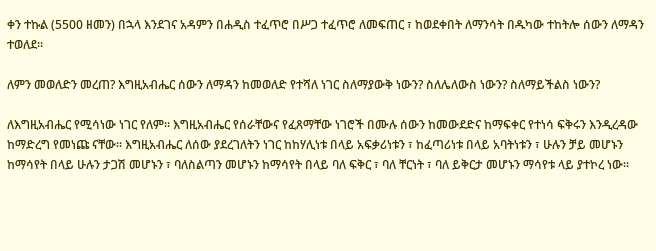ቀን ተኩል (5500 ዘመን) በኋላ እንደገና አዳምን በሐዲስ ተፈጥሮ በሥጋ ተፈጥሮ ለመፍጠር ፣ ከወደቀበት ለማንሳት በዱካው ተከትሎ ሰውን ለማዳን ተወለደ፡፡

ለምን መወለድን መረጠ? እግዚአብሔር ሰውን ለማዳን ከመወለድ የተሻለ ነገር ስለማያውቅ ነውን? ስለሌለውስ ነውን? ስለማይችልስ ነውን?

ለእግዚአብሔር የሚሳነው ነገር የለም፡፡ እግዚአብሔር የሰራቸውና የፈጸማቸው ነገሮች በሙሉ ሰውን ከመውደድና ከማፍቀር የተነሳ ፍቅሩን እንዲረዳው ከማድረግ የመነጩ ናቸው፡፡ እግዚአብሔር ለሰው ያደረገለትን ነገር ከከሃሊነቱ በላይ አፍቃሪነቱን ፣ ከፈጣሪነቱ በላይ አባትነቱን ፣ ሁሉን ቻይ መሆኑን ከማሳየት በላይ ሁሉን ታጋሽ መሆኑን ፣ ባለስልጣን መሆኑን ከማሳየት በላይ ባለ ፍቅር ፣ ባለ ቸርነት ፣ ባለ ይቅርታ መሆኑን ማሳየቱ ላይ ያተኮረ ነው፡፡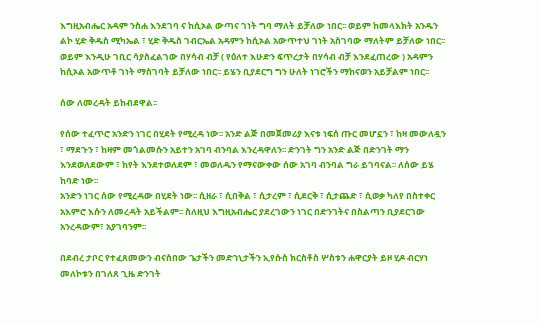እግዚአብሔር አዳም ንስሐ እንደገባ ና ከሲኦል ውጣና ገነት ግባ ማለት ይቻለው ነበር፡፡ ወይም ከመላእክት አንዱን ልኮ ሂድ ቅዱስ ሚካኤል ፣ ሂድ ቅዱስ ገብርኤል አዳምን ከሲኦል አውጥተህ ገነት አስገባው ማለትም ይቻለው ነበር፡፡ ወይም እንዲሁ ገቢር ሳያስፈልገው በሃሳብ ብቻ ( የዕለተ እሁድን ፍጥረታት በሃሳብ ብቻ እንደፈጠረው ) አዳምን ከሲኦል አውጥቶ ገነት ማስገባት ይቻለው ነበር፡፡ ይሄን ቢያደርግ ግን ሁለት ነገሮችን ማከናወን አይቻልም ነበር፡፡

ሰው ለመረዳት ይከብደዋል፡፡

የሰው ተፈጥሮ አንድን ነገር በሂደት የሚረዳ ነው፡፡ አንድ ልጅ በመጀመሪያ እናቱ ነፍሰ ጡር መሆኗን ፣ ከዛ መውለዷን ፣ ማደጉን ፣ ከዛም መጎልመሱን አይተን አገባ ብንባል እንረዳዋለን፡፡ ድንገት ግን አንድ ልጅ በድንገት ማን እንደወለደውም ፣ ከየት እንደተወለደም ፣ መወለዱን የማናውቀው ሰው አገባ ብንባል ግራ ይገባናል፡፡ ለሰው ይሄ ከባድ ነው፡፡
አንድን ነገር ሰው የሚረዳው በሂደት ነው፡፡ ሲዘራ ፣ ሲበቅል ፣ ሲታረም ፣ ሲደርቅ ፣ ሲታጨድ ፣ ሲወቃ ካለየ በስተቀር አእምሮ እሱን ለመረዳት አይችልም፡፡ ስለዚህ እግዚአብሔር ያደረገውን ነገር በድንገትና በስልጣን ቢያደርገው አንረዳውም፣ አያገባንም፡፡

በደብረ ታቦር የተፈጸመውን ብናስበው ጌታችን መድኀኒታችን ኢየሱስ ክርስቶስ ሦስቱን ሐዋርያት ይዞ ሂዶ ብርሃነ መለኮቱን በገለጸ ጊዜ ድንገት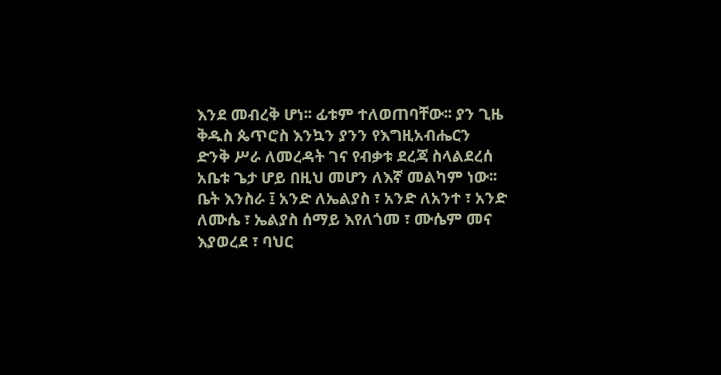እንደ መብረቅ ሆነ፡፡ ፊቱም ተለወጠባቸው፡፡ ያን ጊዜ ቅዱስ ጴጥሮስ እንኳን ያንን የእግዚአብሔርን ድንቅ ሥራ ለመረዳት ገና የብቃቱ ደረጃ ስላልደረሰ አቤቱ ጌታ ሆይ በዚህ መሆን ለእኛ መልካም ነው፡፡ ቤት እንስራ ፤ አንድ ለኤልያስ ፣ አንድ ለአንተ ፣ አንድ ለሙሴ ፣ ኤልያስ ሰማይ እየለጎመ ፣ ሙሴም መና እያወረደ ፣ ባህር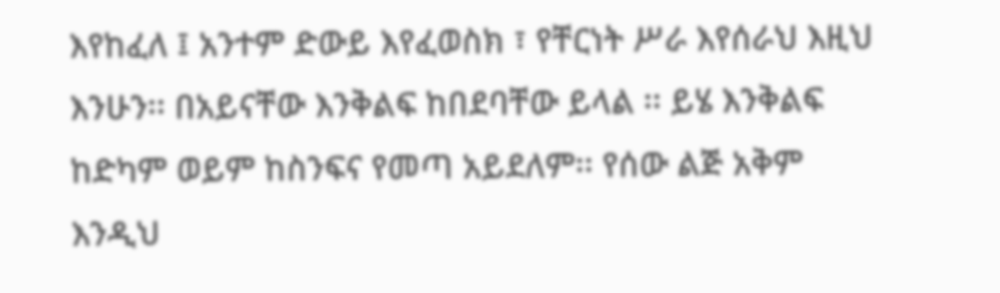እየከፈለ ፤ አንተም ድውይ እየፈወስክ ፣ የቸርነት ሥራ እየሰራህ እዚህ እንሁን፡፡ በአይናቸው እንቅልፍ ከበደባቸው ይላል ፡፡ ይሄ እንቅልፍ ከድካም ወይም ከስንፍና የመጣ አይደለም፡፡ የሰው ልጅ አቅም እንዲህ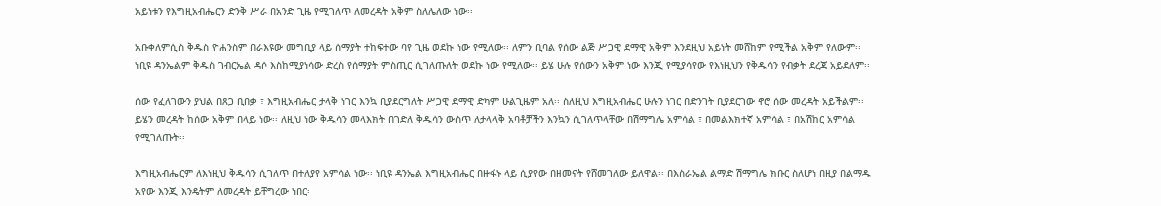አይነቱን የእግዚአብሔርን ድንቅ ሥራ በአንድ ጊዜ የሚገለጥ ለመረዳት አቅም ስለሌለው ነው፡፡

አቡቀለምሲስ ቅዱስ ዮሐንስም በራእዩው መግቢያ ላይ ሰማያት ተከፍተው ባየ ጊዜ ወደኩ ነው የሚለው፡፡ ለምን ቢባል የሰው ልጅ ሥጋዊ ደማዊ አቅም እንደዚህ አይነት መሸከም የሚችል አቅም የለውም፡፡ ነቢዩ ዳንኤልም ቅዱስ ገብርኤል ዳሶ እስከሚያነሳው ድረስ የሰማያት ምስጢር ሲገለጡለት ወደኩ ነው የሚለው፡፡ ይሄ ሁሉ የሰውን አቅም ነው እንጂ የሚያሳየው የእነዚህን የቅዱሳን የብቃት ደረጃ አይደለም፡፡

ሰው የፈለገውን ያህል በጸጋ ቢበቃ ፣ እግዚአብሔር ታላቅ ነገር እንኳ ቢያደርግለት ሥጋዊ ደማዊ ድካም ሁልጊዜም አለ፡፡ ስለዚህ እግዚአብሔር ሁሉን ነገር በድንገት ቢያደርገው ኖሮ ሰው መረዳት አይችልም፡፡ ይሄን መረዳት ከሰው አቅም በላይ ነው፡፡ ለዚህ ነው ቅዱሳን መላእክት በገድለ ቅዱሳን ውስጥ ለታላላቅ አባቶቻችን እንኳን ሲገለጥላቸው በሽማግሌ አምሳል ፣ በመልእክተኛ አምሳል ፣ በአሽከር አምሳል የሚገለጡት፡፡

እግዚአብሔርም ለእነዚህ ቅዱሳን ሲገለጥ በተለያየ አምሳል ነው፡፡ ነቢዩ ዳንኤል እግዚአብሔር በዙፋኑ ላይ ሲያየው በዘመናት የሸመገለው ይለዋል፡፡ በእስራኤል ልማድ ሽማግሌ ክቡር ስለሆነ በዚያ በልማዱ አየው እንጂ እንዴትም ለመረዳት ይቸግረው ነበር፡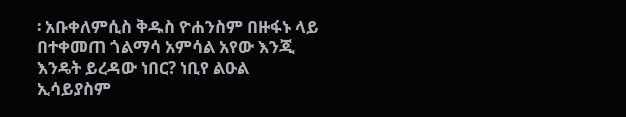፡ አቡቀለምሲስ ቅዱስ ዮሐንስም በዙፋኑ ላይ በተቀመጠ ጎልማሳ አምሳል አየው እንጂ እንዴት ይረዳው ነበር? ነቢየ ልዑል ኢሳይያስም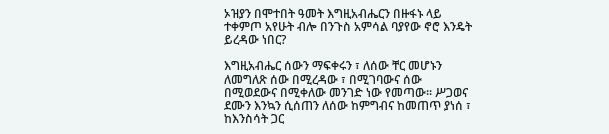ኦዝያን በሞተበት ዓመት እግዚአብሔርን በዙፋኑ ላይ ተቀምጦ አየሁት ብሎ በንጉስ አምሳል ባያየው ኖሮ እንዴት ይረዳው ነበር?

እግዚአብሔር ሰውን ማፍቀሩን ፣ ለሰው ቸር መሆኑን ለመግለጽ ሰው በሚረዳው ፣ በሚገባውና ሰው በሚወደውና በሚቀለው መንገድ ነው የመጣው፡፡ ሥጋወና ደሙን እንኳን ሲሰጠን ለሰው ከምግብና ከመጠጥ ያነሰ ፣ ከእንስሳት ጋር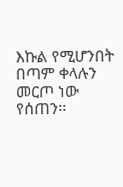እኩል የሚሆንበት በጣም ቀላሉን መርጦ ነው የሰጠን፡፡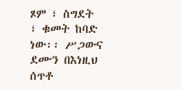ጾም ፣ ስግደት ፣ ቁመት ከባድ ነው፡፡ ሥጋውና ደሙን በእነዚህ ሰጥቶ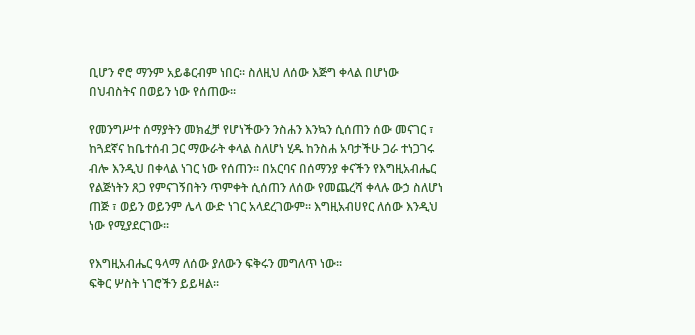ቢሆን ኖሮ ማንም አይቆርብም ነበር፡፡ ስለዚህ ለሰው እጅግ ቀላል በሆነው በህብስትና በወይን ነው የሰጠው፡፡

የመንግሥተ ሰማያትን መክፈቻ የሆነችውን ንስሐን እንኳን ሲሰጠን ሰው መናገር ፣ ከጓደኛና ከቤተሰብ ጋር ማውራት ቀላል ስለሆነ ሂዱ ከንስሐ አባታችሁ ጋራ ተነጋገሩ ብሎ እንዲህ በቀላል ነገር ነው የሰጠን፡፡ በአርባና በሰማንያ ቀናችን የእግዚአብሔር የልጅነትን ጸጋ የምናገኝበትን ጥምቀት ሲሰጠን ለሰው የመጨረሻ ቀላሉ ውኃ ስለሆነ ጠጅ ፣ ወይን ወይንም ሌላ ውድ ነገር አላደረገውም፡፡ እግዚአብሀየር ለሰው እንዲህ ነው የሚያደርገው፡፡

የእግዚአብሔር ዓላማ ለሰው ያለውን ፍቅሩን መግለጥ ነው፡፡
ፍቅር ሦስት ነገሮችን ይይዛል፡፡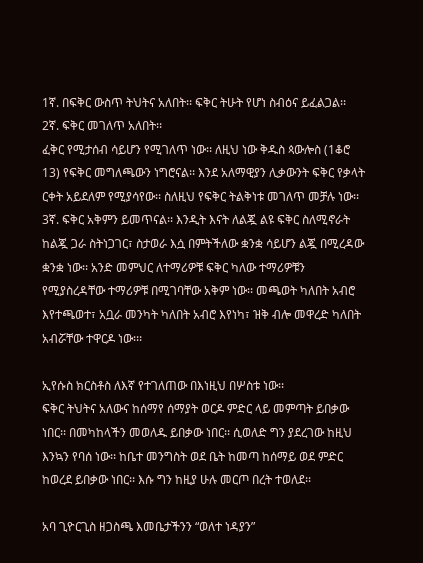1ኛ. በፍቅር ውስጥ ትህትና አለበት፡፡ ፍቅር ትሁት የሆነ ስብዕና ይፈልጋል፡፡
2ኛ. ፍቅር መገለጥ አለበት፡፡
ፈቅር የሚታሰብ ሳይሆን የሚገለጥ ነው፡፡ ለዚህ ነው ቅዱስ ጳውሎስ (1ቆሮ 13) የፍቅር መግለጫውን ነግሮናል፡፡ እንደ አለማዊያን ሊቃውንት ፍቅር የቃላት ርቀት አይደለም የሚያሳየው፡፡ ስለዚህ የፍቅር ትልቅነቱ መገለጥ መቻሉ ነው፡፡
3ኛ. ፍቅር አቅምን ይመጥናል፡፡ እንዲት እናት ለልጇ ልዩ ፍቅር ስለሚኖራት ከልጇ ጋራ ስትነጋገር፣ ስታወራ እሷ በምትችለው ቋንቋ ሳይሆን ልጇ በሚረዳው ቋንቋ ነው፡፡ አንድ መምህር ለተማሪዎቹ ፍቅር ካለው ተማሪዎቹን የሚያስረዳቸው ተማሪዎቹ በሚገባቸው አቅም ነው፡፡ መጫወት ካለበት አብሮ እየተጫወተ፣ አቧራ መንካት ካለበት አብሮ እየነካ፣ ዝቅ ብሎ መዋረድ ካለበት አብሯቸው ተዋርዶ ነው፡፡፡

ኢየሱስ ክርስቶስ ለእኛ የተገለጠው በእነዚህ በሦስቱ ነው፡፡
ፍቅር ትህትና አለውና ከሰማየ ሰማያት ወርዶ ምድር ላይ መምጣት ይበቃው ነበር፡፡ በመካከላችን መወለዱ ይበቃው ነበር፡፡ ሲወለድ ግን ያደረገው ከዚህ እንኳን የባሰ ነው፡፡ ከቤተ መንግስት ወደ ቤት ከመጣ ከሰማይ ወደ ምድር ከወረደ ይበቃው ነበር፡፡ እሱ ግን ከዚያ ሁሉ መርጦ በረት ተወለደ፡፡

አባ ጊዮርጊስ ዘጋስጫ እመቤታችንን “ወለተ ነዳያን”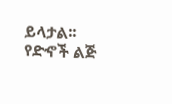ይላታል፡፡የድኆች ልጅ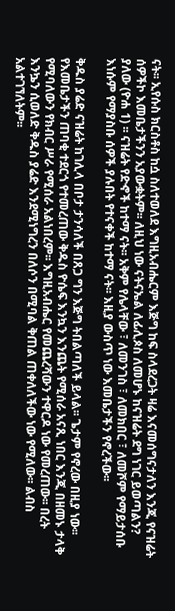ናት፡፡ ኢየሱስ ክርስቶስ ከሷ ስለተወለደ እግዚአብሔርም እጅግ ከፍ ስላደረጋት ዛሬ እናመሰግናታለን እንጂ የናዝሬት ሰዎችኮ እመቤታችንን አያውቋትም፡፡ ለዚህ ነው ናትናኤል ለፊሊጶስ ለመሆኑ ከናዝሬት ደግ ነገር ይወጣልን? ያለው (ዮሐ 1) ፡፡ ናዝሬት የድኆች ከተማ ናት፡፡ አቅም የሌላቸው ፣ ለመንገስ ፣ ለመክበር ፣ ለመሾም የማይታሰቡ እነሱም የማያስቡ ሰዎች ያሉበት የተናቀች ከተማ ናት፡፡ እዚያ ውስጥ ነው እመቤታችን የኖረችው፡፡

ቅዱስ ያሬድ ናዝሬት ከገሊላ በቦታ ታንሳለች በጸጋ ግን እጅግ ትበልጣለች ይላል፡፡ ጌታም የኖረው በዚያ ነው፡፡ የእመቤታችን ጠባቂ ተደርጎ የተመረጠው ቅዱስ ዮሴፍ እንኳን እንጨት የሚሰራ አናጺ ነበር እንጂ በዘመኑ ታላቅ የሚባለውን የክብር ሥራ የሚሰራ አልነበረም፡፡ እግዚአብሔር የመጨረሻውን ተዋርዶ ነው የመረጠው፡፡ በረት እንኴን ሲወለድ ቅዱስ ያሬድ እንደሚነግረን በለሶን በሚባል ቅጠል ጠቀለለችው ነው የሚለው፡፡ ልብስ አልተገኘለትም፡፡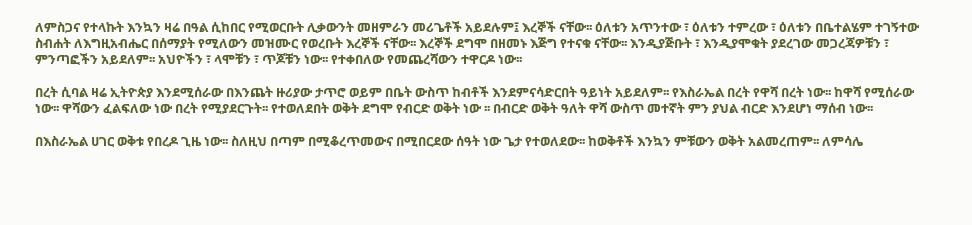ለምስጋና የተላኩት እንኳን ዛሬ በዓል ሲከበር የሚወርቡት ሊቃውንት መዘምራን መሪጌቶች አይደሉም፤ እረኞች ናቸው፡፡ ዕለቱን አጥንተው ፣ ዕለቱን ተምረው ፣ ዕለቱን በቤተልሄም ተገኝተው ስብሐት ለእግዚአብሔር በሰማያት የሚለውን መዝሙር የወረቡት እረኞች ናቸው፡፡ እረኞች ደግሞ በዘመኑ እጅግ የተናቁ ናቸው፡፡ እንዲያጅቡት ፣ እንዲያሞቁት ያደረገው መጋረጃዎቹን ፣ ምንጣፎችን አይደለም፡፡ አህዮችን ፣ ላሞቹን ፣ ጥጆቹን ነው፡፡ የተቀበለው የመጨረሻውን ተዋርዶ ነው፡፡

በረት ሲባል ዛሬ ኢትዮጵያ እንደሚሰራው በእንጨት ዙሪያው ታጥሮ ወይም በቤት ውስጥ ከብቶች እንደምናሳድርበት ዓይነት አይደለም፡፡ የእስራኤል በረት የዋሻ በረት ነው፡፡ ከዋሻ የሚሰራው ነው፡፡ ዋሻውን ፈልፍለው ነው በረት የሚያደርጉት፡፡ የተወለደበት ወቅት ደግሞ የብርድ ወቅት ነው ፡፡ በብርድ ወቅት ዓለት ዋሻ ውስጥ መተኛት ምን ያህል ብርድ እንደሆነ ማሰብ ነው፡፡

በእስራኤል ሀገር ወቅቱ የበረዶ ጊዜ ነው፡፡ ስለዚህ በጣም በሚቆረጥመውና በሚበርደው ሰዓት ነው ጌታ የተወለደው፡፡ ከወቅቶች እንኳን ምቹውን ወቅት አልመረጠም፡፡ ለምሳሌ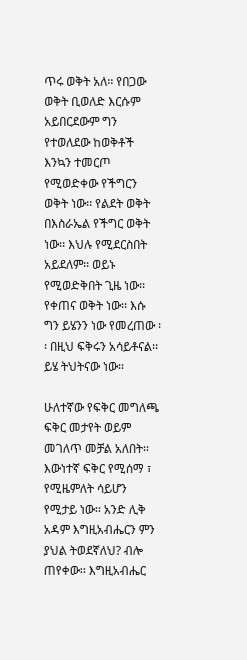ጥሩ ወቅት አለ፡፡ የበጋው ወቅት ቢወለድ እርሱም አይበርደውም ግን የተወለደው ከወቅቶች እንኳን ተመርጦ የሚወድቀው የችግርን ወቅት ነው፡፡ የልደት ወቅት በእስራኤል የችግር ወቅት ነው፡፡ እህሉ የሚደርስበት አይደለም፡፡ ወይኑ የሚወድቅበት ጊዜ ነው፡፡ የቀጠና ወቅት ነው፡፡ እሱ ግን ይሄንን ነው የመረጠው ፡፡ በዚህ ፍቅሩን አሳይቶናል፡፡ ይሄ ትህትናው ነው፡፡

ሁለተኛው የፍቅር መግለጫ ፍቅር መታየት ወይም መገለጥ መቻል አለበት፡፡ እውነተኛ ፍቅር የሚሰማ ፣ የሚዜምለት ሳይሆን የሚታይ ነው፡፡ አንድ ሊቅ አዳም እግዚአብሔርን ምን ያህል ትወደኛለህ? ብሎ ጠየቀው፡፡ እግዚአብሔር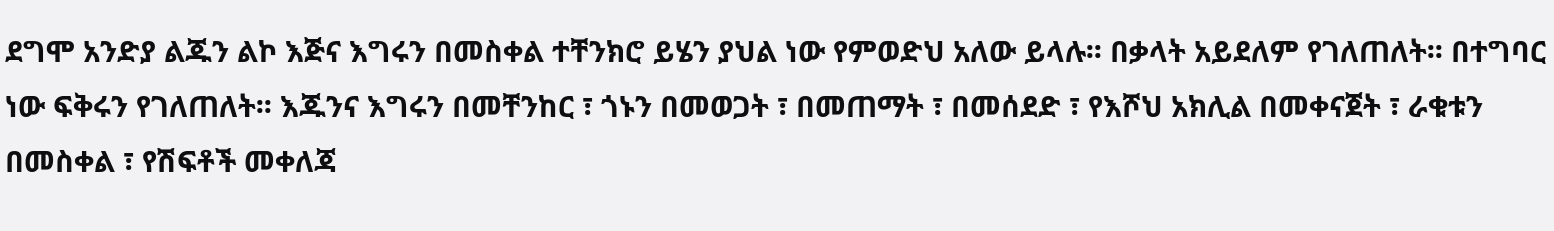ደግሞ አንድያ ልጁን ልኮ እጅና እግሩን በመስቀል ተቸንክሮ ይሄን ያህል ነው የምወድህ አለው ይላሉ፡፡ በቃላት አይደለም የገለጠለት፡፡ በተግባር ነው ፍቅሩን የገለጠለት፡፡ እጁንና እግሩን በመቸንከር ፣ ጎኑን በመወጋት ፣ በመጠማት ፣ በመሰደድ ፣ የእሾህ አክሊል በመቀናጀት ፣ ራቁቱን በመስቀል ፣ የሽፍቶች መቀለጃ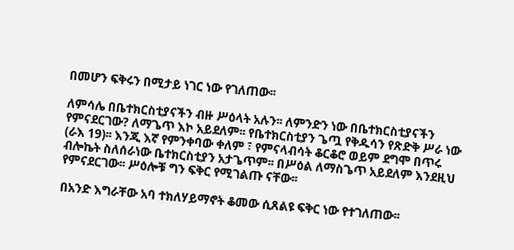በመሆን ፍቅሩን በሚታይ ነገር ነው የገለጠው፡፡

ለምሳሌ በቤተክርስቲያናችን ብዙ ሥዕላት አሉን፡፡ ለምንድን ነው በቤተክርስቲያናችን የምናደርገው? ለማጌጥ እኮ አይደለም፡፡ የቤተክርስቲያን ጌጧ የቅዱሳን የጽድቅ ሥራ ነው (ራእ 19)፡፡ እንጂ እኛ የምንቀባው ቀለም ፣ የምናላብሳት ቆርቆሮ ወይም ደግሞ በጥሩ ብሎኬት ስለሰራነው ቤተክርስቲያን አታጌጥም፡፡ በሥዕል ለማስጌጥ አይደለም እንደዚህ የምናደርገው፡፡ ሥዕሎቹ ግን ፍቅር የሚገልጡ ናቸው፡፡

በአንድ እግራቸው አባ ተክለሃይማኖት ቆመው ሲጸልዩ ፍቅር ነው የተገለጠው፡፡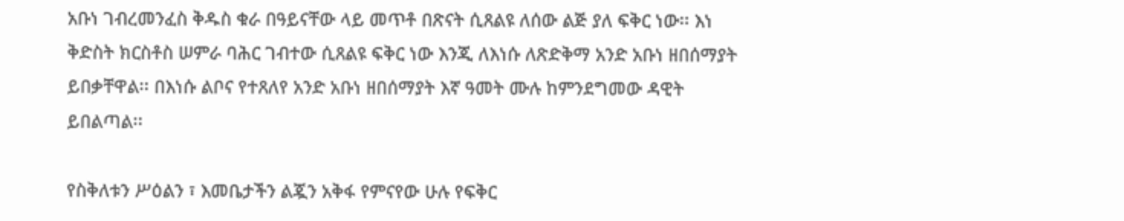አቡነ ገብረመንፈስ ቅዱስ ቁራ በዓይናቸው ላይ መጥቶ በጽናት ሲጸልዩ ለሰው ልጅ ያለ ፍቅር ነው፡፡ እነ ቅድስት ክርስቶስ ሠምራ ባሕር ገብተው ሲጸልዩ ፍቅር ነው እንጂ ለእነሱ ለጽድቅማ አንድ አቡነ ዘበሰማያት ይበቃቸዋል፡፡ በእነሱ ልቦና የተጸለየ አንድ አቡነ ዘበሰማያት እኛ ዓመት ሙሉ ከምንደግመው ዳዊት ይበልጣል፡፡

የስቅለቱን ሥዕልን ፣ እመቤታችን ልጇን አቅፋ የምናየው ሁሉ የፍቅር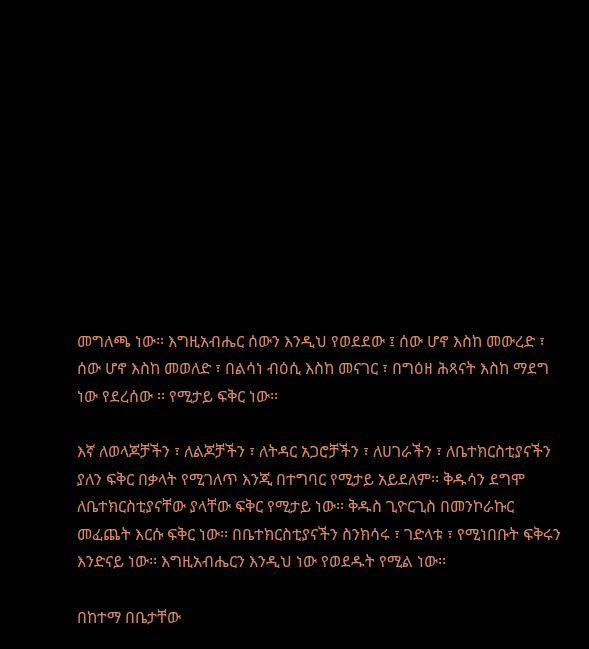መግለጫ ነው፡፡ እግዚአብሔር ሰውን እንዲህ የወደደው ፤ ሰው ሆኖ እስከ መውረድ ፣ ሰው ሆኖ እስከ መወለድ ፣ በልሳነ ብዕሲ እስከ መናገር ፣ በግዕዘ ሕጻናት እስከ ማደግ ነው የደረሰው ፡፡ የሚታይ ፍቅር ነው፡፡

እኛ ለወላጆቻችን ፣ ለልጆቻችን ፣ ለትዳር አጋሮቻችን ፣ ለሀገራችን ፣ ለቤተክርስቲያናችን ያለን ፍቅር በቃላት የሚገለጥ እንጂ በተግባር የሚታይ አይደለም፡፡ ቅዱሳን ደግሞ ለቤተክርስቲያናቸው ያላቸው ፍቅር የሚታይ ነው፡፡ ቅዱስ ጊዮርጊስ በመንኮራኩር መፈጨት እርሱ ፍቅር ነው፡፡ በቤተክርስቲያናችን ስንክሳሩ ፣ ገድላቱ ፣ የሚነበቡት ፍቅሩን እንድናይ ነው፡፡ እግዚአብሔርን እንዲህ ነው የወደዱት የሚል ነው፡፡

በከተማ በቤታቸው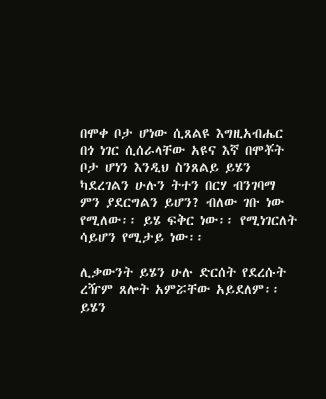በሞቀ ቦታ ሆነው ሲጸልዩ እግዚአብሔር በጎ ነገር ሲሰራላቸው አዩና እኛ በሞቾት ቦታ ሆነን እንዲህ ስንጸልይ ይሄን ካደረገልን ሁሉን ትተን በርሃ ብንገባማ ምን ያደርግልን ይሆን? ብለው ገቡ ነው የሚለው፡፡ ይሄ ፍቅር ነው፡፡ የሚነገርለት ሳይሆን የሚታይ ነው፡፡

ሊቃውንት ይሄን ሁሉ ድርሰት የደረሱት ረዥም ጸሎት አምሯቸው አይደለም፡፡ ይሄን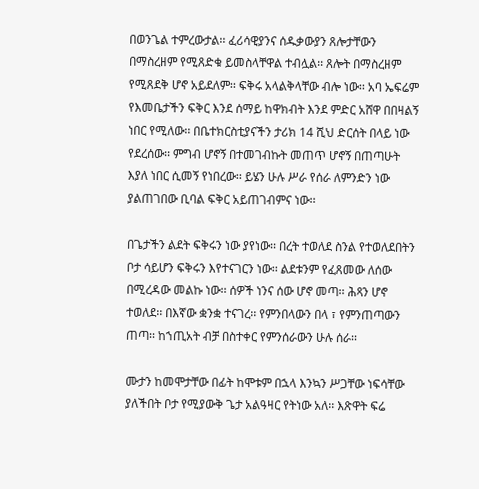በወንጌል ተምረውታል፡፡ ፈሪሳዊያንና ሰዱቃውያን ጸሎታቸውን በማስረዘም የሚጸድቁ ይመስላቸዋል ተብሏል፡፡ ጸሎት በማስረዘም የሚጸደቅ ሆኖ አይደለም፡፡ ፍቅሩ አላልቅላቸው ብሎ ነው፡፡ አባ ኤፍሬም የእመቤታችን ፍቅር እንደ ሰማይ ከዋክብት እንደ ምድር አሸዋ በበዛልኝ ነበር የሚለው፡፡ በቤተክርስቲያናችን ታሪክ 14 ሺህ ድርሰት በላይ ነው የደረሰው፡፡ ምግብ ሆኖኝ በተመገብኩት መጠጥ ሆኖኝ በጠጣሁት እያለ ነበር ሲመኝ የነበረው፡፡ ይሄን ሁሉ ሥራ የሰራ ለምንድን ነው ያልጠገበው ቢባል ፍቅር አይጠገብምና ነው፡፡

በጌታችን ልደት ፍቅሩን ነው ያየነው፡፡ በረት ተወለደ ስንል የተወለደበትን ቦታ ሳይሆን ፍቅሩን እየተናገርን ነው፡፡ ልደቱንም የፈጸመው ለሰው በሚረዳው መልኩ ነው፡፡ ሰዎች ነንና ሰው ሆኖ መጣ፡፡ ሕጻን ሆኖ ተወለደ፡፡ በእኛው ቋንቋ ተናገረ፡፡ የምንበላውን በላ ፣ የምንጠጣውን ጠጣ፡፡ ከኀጢአት ብቻ በስተቀር የምንሰራውን ሁሉ ሰራ፡፡

ሙታን ከመሞታቸው በፊት ከሞቱም በኋላ እንኳን ሥጋቸው ነፍሳቸው ያለችበት ቦታ የሚያውቅ ጌታ አልዓዛር የትነው አለ፡፡ እጽዋት ፍሬ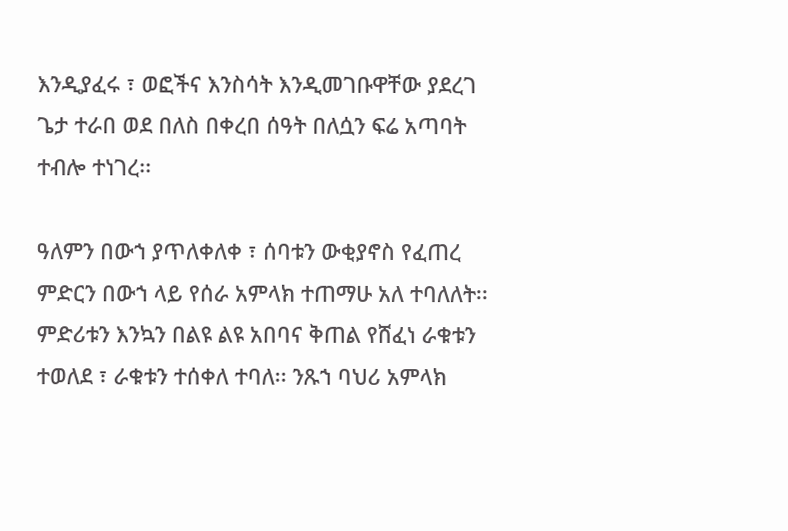እንዲያፈሩ ፣ ወፎችና እንስሳት እንዲመገቡዋቸው ያደረገ ጌታ ተራበ ወደ በለስ በቀረበ ሰዓት በለሷን ፍሬ አጣባት ተብሎ ተነገረ፡፡

ዓለምን በውኀ ያጥለቀለቀ ፣ ሰባቱን ውቂያኖስ የፈጠረ ምድርን በውኀ ላይ የሰራ አምላክ ተጠማሁ አለ ተባለለት፡፡ ምድሪቱን እንኳን በልዩ ልዩ አበባና ቅጠል የሸፈነ ራቁቱን ተወለደ ፣ ራቁቱን ተሰቀለ ተባለ፡፡ ንጹኀ ባህሪ አምላክ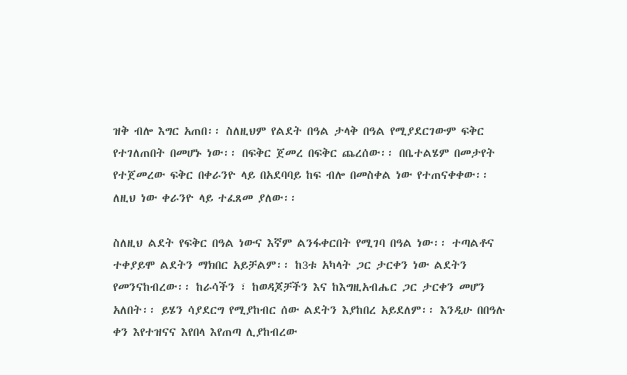ዝቅ ብሎ እግር አጠበ፡፡ ስለዚህም የልደት በዓል ታላቅ በዓል የሚያደርገውም ፍቅር የተገለጠበት በመሆኑ ነው፡፡ በፍቅር ጀመረ በፍቅር ጨረሰው፡፡ በቤተልሄም በመታየት የተጀመረው ፍቅር በቀራንዮ ላይ በአደባባይ ከፍ ብሎ በመስቀል ነው የተጠናቀቀው፡፡ ለዚህ ነው ቀራንዮ ላይ ተፈጸመ ያለው፡፡

ስለዚህ ልደት የፍቅር በዓል ነውና እኛም ልንፋቀርበት የሚገባ በዓል ነው፡፡ ተጣልቶና ተቀያይሞ ልደትን ማክበር አይቻልም፡፡ ከ3ቱ አካላት ጋር ታርቀን ነው ልደትን የመንናከብረው፡፡ ከራሳችን ፣ ከወዳጆቻችን እና ከእግዚአብሔር ጋር ታርቀን መሆን አለበት፡፡ ይሄን ሳያደርግ የሚያከብር ሰው ልደትን እያከበረ አይደለም፡፡ እንዲሁ በበዓሉ ቀን እየተዝናና እየበላ እየጠጣ ሊያከብረው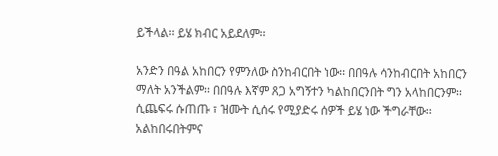ይችላል፡፡ ይሄ ክብር አይደለም፡፡

አንድን በዓል አከበርን የምንለው ስንከብርበት ነው፡፡ በበዓሉ ሳንከብርበት አከበርን ማለት አንችልም፡፡ በበዓሉ እኛም ጸጋ አግኝተን ካልከበርንበት ግን አላከበርንም፡፡ ሲጨፍሩ ሱጠጡ ፣ ዝሙት ሲሰሩ የሚያድሩ ሰዎች ይሄ ነው ችግራቸው፡፡ አልከበሩበትምና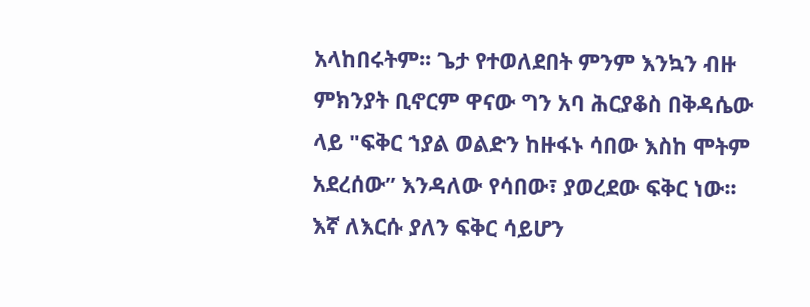አላከበሩትም፡፡ ጌታ የተወለደበት ምንም እንኳን ብዙ ምክንያት ቢኖርም ዋናው ግን አባ ሕርያቆስ በቅዳሴው ላይ "ፍቅር ኀያል ወልድን ከዙፋኑ ሳበው እስከ ሞትም አደረሰው” እንዳለው የሳበው፣ ያወረደው ፍቅር ነው፡፡ እኛ ለእርሱ ያለን ፍቅር ሳይሆን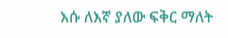እሱ ለእኛ ያለው ፍቅር ማለት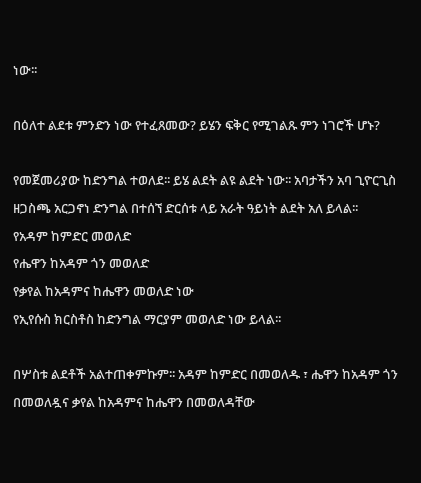ነው፡፡

በዕለተ ልደቱ ምንድን ነው የተፈጸመው? ይሄን ፍቅር የሚገልጹ ምን ነገሮች ሆኑ?

የመጀመሪያው ከድንግል ተወለደ፡፡ ይሄ ልደት ልዩ ልደት ነው፡፡ አባታችን አባ ጊዮርጊስ ዘጋስጫ አርጋኖነ ድንግል በተሰኘ ድርሰቱ ላይ አራት ዓይነት ልደት አለ ይላል፡፡
የአዳም ከምድር መወለድ
የሔዋን ከአዳም ጎን መወለድ
የቃየል ከአዳምና ከሔዋን መወለድ ነው
የኢየሱስ ክርስቶስ ከድንግል ማርያም መወለድ ነው ይላል፡፡

በሦስቱ ልደቶች አልተጠቀምኩም፡፡ አዳም ከምድር በመወለዱ ፣ ሔዋን ከአዳም ጎን በመወለዷና ቃየል ከአዳምና ከሔዋን በመወለዳቸው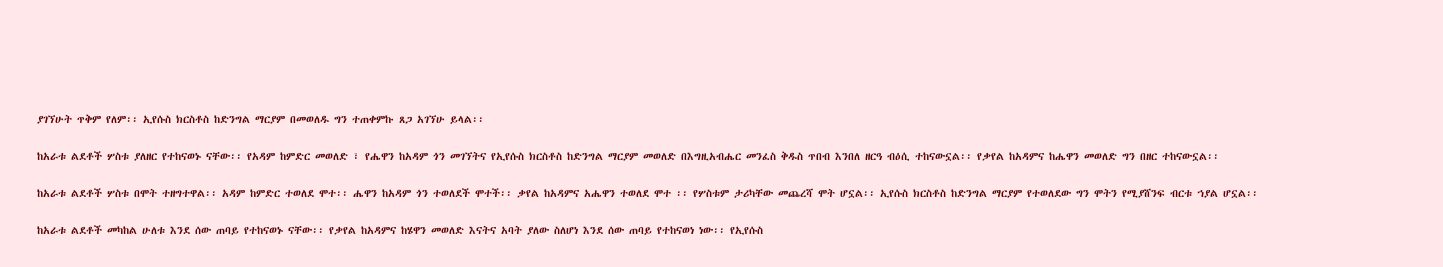ያገኘሁት ጥቅም የለም፡፡ ኢየሱስ ክርስቶስ ከድንግል ማርያም በመወለዱ ግን ተጠቀምኩ ጸጋ አገኘሁ ይላል፡፡

ከአራቱ ልደቶች ሦስቱ ያለዘር የተከናወኑ ናቸው፡፡ የአዳም ከምድር መወለድ ፣ የሔዋን ከአዳም ጎን መገኘትና የኢየሱስ ክርስቶስ ከድንግል ማርያም መወለድ በእግዚአብሔር መንፈስ ቅዱስ ጥበብ እንበለ ዘርዓ ብዕሲ ተከናውኗል፡፡ የቃየል ከአዳምና ከሔዋን መወለድ ግን በዘር ተከናውኗል፡፡

ከአራቱ ልደቶች ሦስቱ በሞት ተዘግተዋል፡፡ አዳም ከምድር ተወለደ ሞተ፡፡ ሔዋን ከአዳም ጎን ተወለደች ሞተች፡፡ ቃየል ከአዳምና አሔዋን ተወለደ ሞተ ፡፡ የሦስቱም ታሪካቸው መጨረሻ ሞት ሆኗል፡፡ ኢየሱስ ክርስቶስ ከድንግል ማርያም የተወለደው ግን ሞትን የሚያሸንፍ ብርቱ ኀያል ሆኗል፡፡

ከአራቱ ልደቶች መካከል ሁለቱ እንደ ሰው ጠባይ የተከናወኑ ናቸው፡፡ የቃየል ከአዳምና ከሄዋን መወለድ እናትና አባት ያለው ስለሆነ እንደ ሰው ጠባይ የተከናወነ ነው፡፡ የኢየሱስ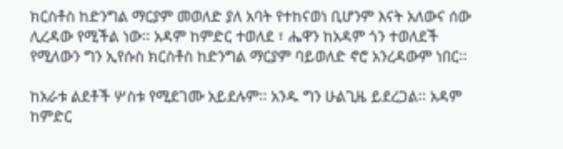ክርስቶስ ከድንግል ማርያም መወለድ ያለ አባት የተከናወነ ቢሆንም እናት አለውና ሰው ሊረዳው የሚችል ነው፡፡ አዳም ከምድር ተወለደ ፣ ሔዋን ከአዳም ጎን ተወለደች የሚለውን ግን ኢየሱስ ክርስቶስ ከድንግል ማርያም ባይወለድ ኖሮ አንረዳውም ነበር፡፡

ከአራቱ ልደቶች ሦስቱ የሚደገሙ አይደሉም፡፡ አንዱ ግን ሁልጊዜ ይደረጋል፡፡ አዳም ከምድር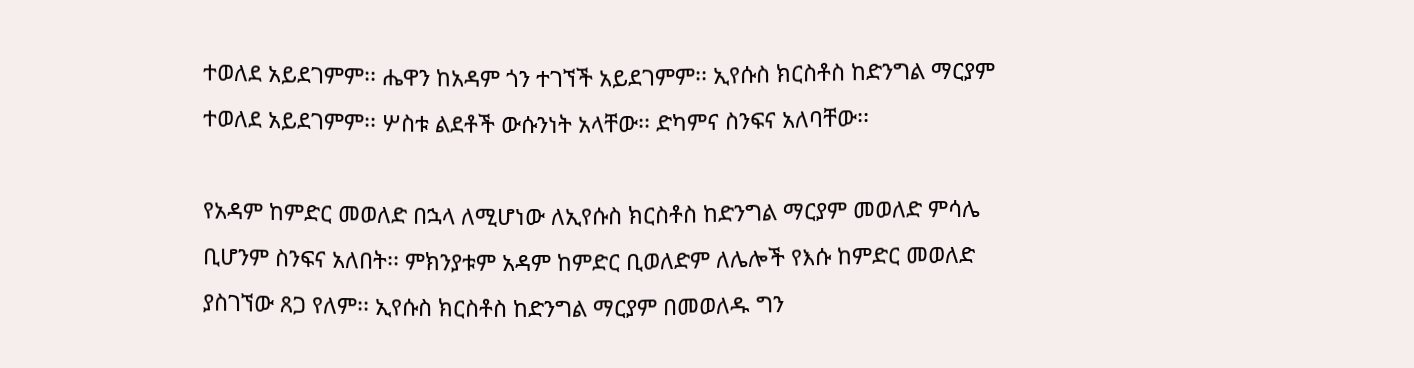ተወለደ አይደገምም፡፡ ሔዋን ከአዳም ጎን ተገኘች አይደገምም፡፡ ኢየሱስ ክርስቶስ ከድንግል ማርያም ተወለደ አይደገምም፡፡ ሦስቱ ልደቶች ውሱንነት አላቸው፡፡ ድካምና ስንፍና አለባቸው፡፡

የአዳም ከምድር መወለድ በኋላ ለሚሆነው ለኢየሱስ ክርስቶስ ከድንግል ማርያም መወለድ ምሳሌ ቢሆንም ስንፍና አለበት፡፡ ምክንያቱም አዳም ከምድር ቢወለድም ለሌሎች የእሱ ከምድር መወለድ ያስገኘው ጸጋ የለም፡፡ ኢየሱስ ክርስቶስ ከድንግል ማርያም በመወለዱ ግን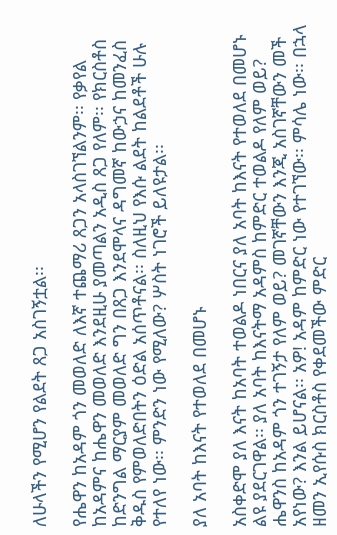ለሁላችን የሚሆን የልደት ጸጋ አስገኝቷል፡፡

የሔዋን ከአዳም ጎን መወለድ ለእኛ ተጨማሪ ጸጋን አላስገኘልንም፡፡ የቃየል ከአዳምና ከሔዋን መወለድ እንደዚሁ ያመጣልን አዲስ ጸጋ የለም፡፡ የክርስቶስ ከድንግል ማርያም መወለድ ግን በጸጋ እንደሞላና ዳግመኛ ከውኃና ከመንፈስ ቅዱስ የምወለድበትን ዕድል አሰጥቶናል፡፡ ስለዚህ የእሱ ልደት ከልደቶች ሁሉ የተለየ ነው፡፡ ምንድን ነው የሚለው? ሦስት ነገሮች ይለዩታል፡፡

ያለ አባት ከእናት የተወለደ በመሆኑ

አስቀድሞ ያለ እናት ከአባት ተወልዶ ነበርና ያለ አባት ከእናት የተወለደ በመሆኑ ልዩ ያደርገዋል፡፡ ያለ አባት ከእናትማ አዳምስ ከምድር ተወልዶ የለም ወይ? ሔዋንስ ከአዳም ጎን ተገኝታ የለም ወይ? መገኛቸውን እንጂ አስገኛቸውን መች አየነው? እንል ይሆናል፡፡ አዎ! አዳም ከምድር ነው የተገኘው፡፡ ምሳሌ ነው፡፡ በኋላ ዘመን ኢየሱስ ክርስቶስ የቀደመችው ምድር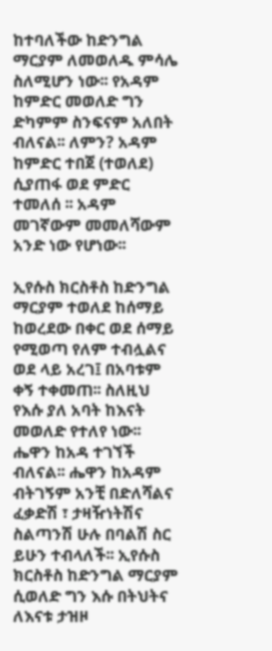ከተባለችው ከድንግል ማርያም ለመወለዱ ምሳሌ ስለሚሆን ነው፡፡ የአዳም ከምድር መወለድ ግን ድካምም ስንፍናም አለበት ብለናል፡፡ ለምን? አዳም ከምድር ተበጀ (ተወለደ) ሲያጠፋ ወደ ምድር ተመለሰ ፡፡ አዳም መገኛውም መመለሻውም አንድ ነው የሆነው፡፡

ኢየሱስ ክርስቶስ ከድንግል ማርያም ተወለደ ከሰማይ ከወረደው በቀር ወደ ሰማይ የሚወጣ የለም ተብሏልና ወደ ላይ አረገ፤ በአባቱም ቀኝ ተቀመጠ፡፡ ስለዚህ የእሱ ያለ አባት ከእናት መወለድ የተለየ ነው፡፡ ሔዋን ከአዳ ተገኘች ብለናል፡፡ ሔዋን ከአዳም ብትገኝም አንቺ በድለሻልና ፈቃድሽ ፣ ታዛዥነትሽና ስልጣንሽ ሁሉ በባልሽ ስር ይሁን ተብላለች፡፡ ኢየሱስ ክርስቶስ ከድንግል ማርያም ሲወለድ ግን እሱ በትህትና ለእናቱ ታዝዞ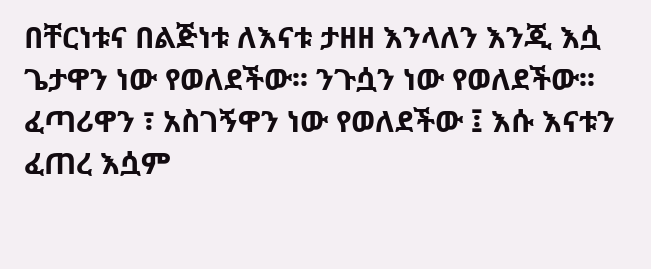በቸርነቱና በልጅነቱ ለእናቱ ታዘዘ እንላለን እንጂ እሷ ጌታዋን ነው የወለደችው፡፡ ንጉሷን ነው የወለደችው፡፡ ፈጣሪዋን ፣ አስገኝዋን ነው የወለደችው ፤ እሱ እናቱን ፈጠረ እሷም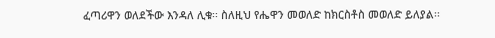ፈጣሪዋን ወለደችው እንዳለ ሊቁ፡፡ ስለዚህ የሔዋን መወለድ ከክርስቶስ መወለድ ይለያል፡፡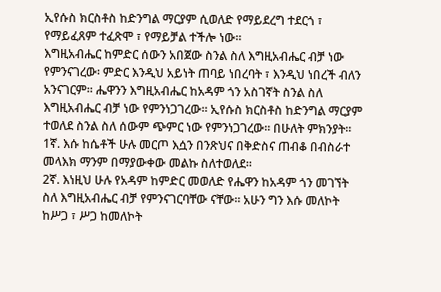ኢየሱስ ክርስቶስ ከድንግል ማርያም ሲወለድ የማይደረግ ተደርጎ ፣ የማይፈጸም ተፈጽሞ ፣ የማይቻል ተችሎ ነው፡፡
እግዚአብሔር ከምድር ሰውን አበጀው ስንል ስለ እግዚአብሔር ብቻ ነው የምንናገረው፡ ምድር እንዲህ አይነት ጠባይ ነበረባት ፣ እንዲህ ነበረች ብለን አንናገርም፡፡ ሔዋንን እግዚአብሔር ከአዳም ጎን አስገኛት ስንል ስለ እግዚአብሔር ብቻ ነው የምንነጋገረው፡፡ ኢየሱስ ክርስቶስ ከድንግል ማርያም ተወለደ ስንል ስለ ሰውም ጭምር ነው የምንነጋገረው፡፡ በሁለት ምክንያት፡፡
1ኛ. እሱ ከሴቶች ሁሉ መርጦ እሷን በንጽህና በቅድስና ጠብቆ በብስራተ መላእክ ማንም በማያውቀው መልኩ ስለተወለደ፡፡
2ኛ. እነዚህ ሁሉ የአዳም ከምድር መወለድ የሔዋን ከአዳም ጎን መገኘት ስለ እግዚአብሔር ብቻ የምንናገርባቸው ናቸው፡፡ አሁን ግን እሱ መለኮት ከሥጋ ፣ ሥጋ ከመለኮት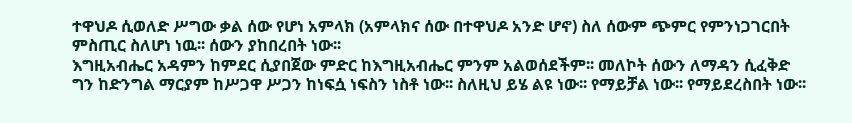ተዋህዶ ሲወለድ ሥግው ቃል ሰው የሆነ አምላክ (አምላክና ሰው በተዋህዶ አንድ ሆኖ) ስለ ሰውም ጭምር የምንነጋገርበት ምስጢር ስለሆነ ነዉ፡፡ ሰውን ያከበረበት ነው፡፡
እግዚአብሔር አዳምን ከምደር ሲያበጀው ምድር ከእግዚአብሔር ምንም አልወሰደችም፡፡ መለኮት ሰውን ለማዳን ሲፈቅድ ግን ከድንግል ማርያም ከሥጋዋ ሥጋን ከነፍሷ ነፍስን ነስቶ ነው፡፡ ስለዚህ ይሄ ልዩ ነው፡፡ የማይቻል ነው፡፡ የማይደረስበት ነው፡፡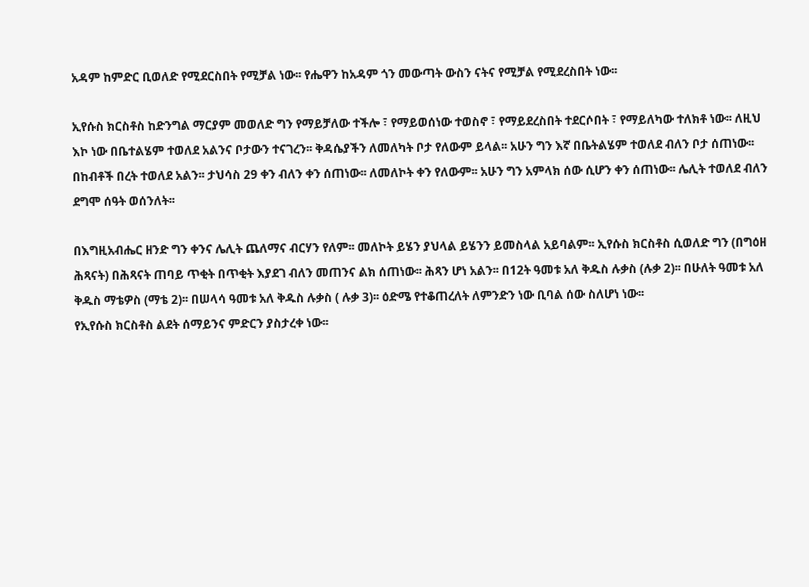አዳም ከምድር ቢወለድ የሚደርስበት የሚቻል ነው፡፡ የሔዋን ከአዳም ጎን መውጣት ውስን ናትና የሚቻል የሚደረስበት ነው፡፡

ኢየሱስ ክርስቶስ ከድንግል ማርያም መወለድ ግን የማይቻለው ተችሎ ፣ የማይወሰነው ተወስኖ ፣ የማይደረስበት ተደርሶበት ፣ የማይለካው ተለክቶ ነው፡፡ ለዚህ እኮ ነው በቤተልሄም ተወለደ አልንና ቦታውን ተናገረን፡፡ ቅዳሴያችን ለመለካት ቦታ የለውም ይላል፡፡ አሁን ግን እኛ በቤትልሄም ተወለደ ብለን ቦታ ሰጠነው፡፡ በከብቶች በረት ተወለደ አልን፡፡ ታህሳስ 29 ቀን ብለን ቀን ሰጠነው፡፡ ለመለኮት ቀን የለውም፡፡ አሁን ግን አምላክ ሰው ሲሆን ቀን ሰጠነው፡፡ ሌሊት ተወለደ ብለን ደግሞ ሰዓት ወሰንለት፡፡

በእግዚአብሔር ዘንድ ግን ቀንና ሌሊት ጨለማና ብርሃን የለም፡፡ መለኮት ይሄን ያህላል ይሄንን ይመስላል አይባልም፡፡ ኢየሱስ ክርስቶስ ሲወለድ ግን (በግዕዘ ሕጻናት) በሕጻናት ጠባይ ጥቂት በጥቂት እያደገ ብለን መጠንና ልክ ሰጠነው፡፡ ሕጻን ሆነ አልን፡፡ በ12ት ዓመቱ አለ ቅዱስ ሉቃስ (ሉቃ 2)፡፡ በሁለት ዓመቱ አለ ቅዱስ ማቴዎስ (ማቴ 2)፡፡ በሠላሳ ዓመቱ አለ ቅዱስ ሉቃስ ( ሉቃ 3)፡፡ ዕድሜ የተቆጠረለት ለምንድን ነው ቢባል ሰው ስለሆነ ነው፡፡
የኢየሱስ ክርስቶስ ልደት ሰማይንና ምድርን ያስታረቀ ነው፡፡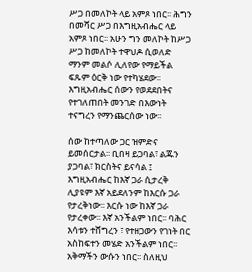ሥጋ በመለኮት ላይ አምጾ ነበር፡፡ ሕግን በመሻር ሥጋ በእግዚአብሔር ላይ አምጾ ነበር፡፡ አሁን ግን መለኮት ከሥጋ ሥጋ ከመለኮት ተዋህዶ ሲወለድ ማንም መልሶ ሊለየው የማይችል ፍጹም ዕርቅ ነው የተካሄደው፡፡ እግዚአብሔር ሰውን የወደደበትና የተገለጠበት መንገድ በእውነት ተናግረን የማንጨርሰው ነው፡፡

ሰው ከተጣለው ጋር ዝምድና ይመሰርታል፡፡ ቢበዛ ይጋባል፣ ልጁን ያጋባል፣ ክርስትና ይናሳል ፤ እግዚአብሔር ከእኛ ጋራ ሲታረቅ ሊያዩም እኛ አይደለንም ከእርሱ ጋራ የታረቅነው፡፡ እርሱ ነው ከእኛ ጋራ የታረቀው፡፡ እኛ አንችልም ነበር፡፡ ባሕር እሳቱን ተሸግረን ፣ የተዘጋውን የገነት በር አስከፍተን መሄድ አንችልም ነበር፡፡ አቅማችን ውሱን ነበር፡፡ ስለዚህ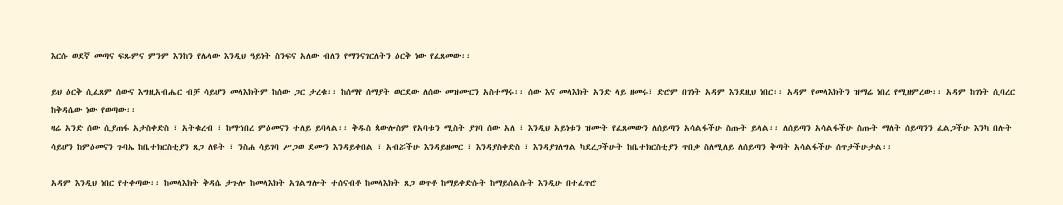እርሱ ወደኛ መጣና ፍጹምና ምንም እንከን የሌላው እንዲህ ዓይነት ስንፍና አለው ብለን የማንናገርለትን ዕርቅ ነው የፈጸመው፡፡

ይህ ዕርቅ ሲፈጸም ሰውና እግዚአብሔር ብቻ ሳይሆን መላእክትም ከሰው ጋር ታረቁ፡፡ ከሰማየ ሰማያት ወርደው ለሰው መዝሙርን አስተማሩ፡፡ ሰው እና መላእክት አንድ ላይ ዘመሩ፣ ድሮም በገነት አዳም እንደዚህ ነበር፡፡ አዳም የመላእክትን ዝማሬ ነበረ የሚዘምረው፡፡ አዳም ከገነት ሲባረር ከቅዳሴው ነው የወጣው፡፡
ዛሬ አንድ ሰው ሲያጠፋ አታስቀድስ ፣ አትቁረብ ፣ ከማኀበረ ምዕመናን ተለይ ይባላል፡፡ ቅዱስ ጳውሎስም የአባቱን ሚስት ያገባ ሰው አለ ፣ እንዲህ አይነቱን ዝሙት የፈጸመውን ለሰይጣን አሳልፋችሁ ስጡት ይላል፡፡ ለሰይጣን አሳልፋችሁ ስጡት ማለት ሰይጣንን ፈልጋችሁ እንካ በሉት ሳይሆን ከምዕመናን ጉባኤ ከቤተክርስቲያን ጸጋ ለዩት ፣ ንስሐ ሳይገባ ሥጋወ ደሙን እንዳይቀበል ፣ አብሯችሁ እንዳይዘመር ፣ እንዳያስቀድስ ፣ እንዳያገለግል ካደረጋችሁት ከቤተክርስቲያን ጥበቃ ስለሚለይ ለሰይጣን ቅጣት አሳልፋችሁ ሰጥታችሁታል፡፡

አዳም እንዲህ ነበር የተቀጣው፡፡ ከመላእክት ቅዳሴ ታጉሎ ከመላእክት አገልግሎት ተሰናብቶ ከመላእክት ጸጋ ወጥቶ ከማይቀድሱት ከማይሰልሱት እንዲሁ በተፈጥሮ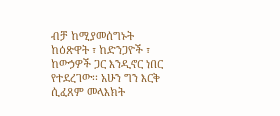ብቻ ከሚያመሰግኑት ከዕጽዋት ፣ ከድንጋዮች ፣ ከውኃዎች ጋር እንዲኖር ነበር የተደረገው፡፡ አሁን ግን እርቅ ሲፈጸም መላእክት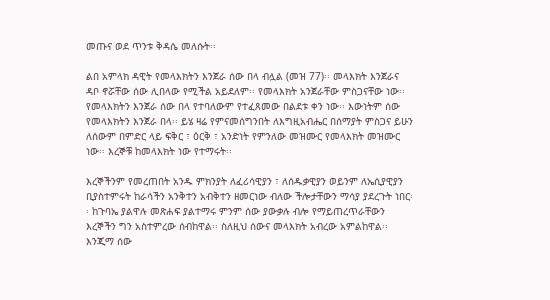መጡና ወደ ጥንቱ ቅዳሴ መለሱት፡፡

ልበ አምላክ ዳዊት የመላእክትን እንጀራ ሰው በላ ብሏል (መዝ 77)፡፡ መላእክት እንጀራና ዳቦ ኖሯቸው ሰው ሊበላው የሚችል አይደለም፡፡ የመላእክት አንጀራቸው ምስጋናቸው ነው፡፡ የመላእክትን እንጀራ ሰው በላ የተባለውም የተፈጸመው በልደቱ ቀን ነው፡፡ እውነትም ሰው የመላእክትን እንጀራ በላ፡፡ ይሄ ዛሬ የምናመሰግንበት ለእግዚአብሔር በሰማያት ምስጋና ይሁን ለሰውም በምድር ላይ ፍቅር ፣ ዕርቅ ፣ አንድነት የምንለው መዝሙር የመላእክት መዝሙር ነው፡፡ እረኞቹ ከመላእክት ነው የተማሩት፡፡

እረኞችንም የመረጠበት አንዱ ምክንያት ለፈሪሳዊያን ፣ ለሰዱቃዊያን ወይንም ለኤሲያዊያን ቢያስተምሩት ከራሳችን አንቅተን አብቅተን ዘመርነው ብለው ችሎታቸውን ማሳያ ያደረጉት ነበር፡፡ ከጉባኤ ያልዋሉ መጽሐፍ ያልተማሩ ምንም ሰው ያውቃሉ ብሎ የማይጠረጥራቸውን እረኞችን ግን አስተምረው ሰብከዋል፡፡ ስለዚህ ሰውና መላእክት አብረው አምልከዋል፡፡ እንጂማ ሰው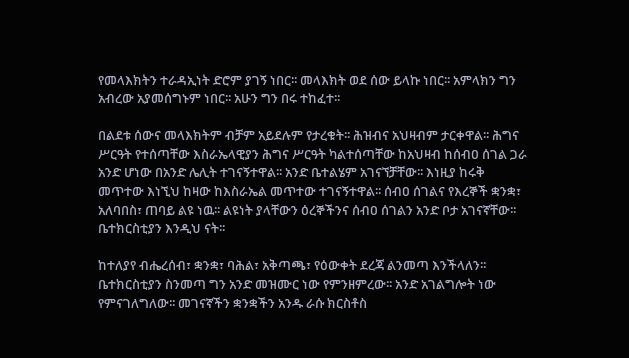የመላእክትን ተራዳኢነት ድሮም ያገኝ ነበር፡፡ መላእክት ወደ ሰው ይላኩ ነበር፡፡ አምላክን ግን አብረው አያመሰግኑም ነበር፡፡ አሁን ግን በሩ ተከፈተ፡፡

በልደቱ ሰውና መላእክትም ብቻም አይደሉም የታረቁት፡፡ ሕዝብና አህዛብም ታርቀዋል፡፡ ሕግና ሥርዓት የተሰጣቸው እስራኤላዊያን ሕግና ሥርዓት ካልተሰጣቸው ከአህዛብ ከሰብዐ ሰገል ጋራ አንድ ሆነው በአንድ ሌሊት ተገናኝተዋል፡፡ አንድ ቤተልሄም አገናኘቻቸው፡፡ እነዚያ ከሩቅ መጥተው እነኚህ ከዛው ከእስራኤል መጥተው ተገናኝተዋል፡፡ ሰብዐ ሰገልና የእረኞች ቋንቋ፣ አለባበስ፣ ጠባይ ልዩ ነዉ፡፡ ልዩነት ያላቸውን ዕረኞችንና ሰብዐ ሰገልን አንድ ቦታ አገናኛቸው፡፡ ቤተክርስቲያን እንዲህ ናት፡፡

ከተለያየ ብሔረሰብ፣ ቋንቋ፣ ባሕል፣ አቅጣጫ፣ የዕውቀት ደረጃ ልንመጣ እንችላለን፡፡ ቤተክርስቲያን ስንመጣ ግን አንድ መዝሙር ነው የምንዘምረው፡፡ አንድ አገልግሎት ነው የምናገለግለው፡፡ መገናኛችን ቋንቋችን አንዱ ራሱ ክርስቶስ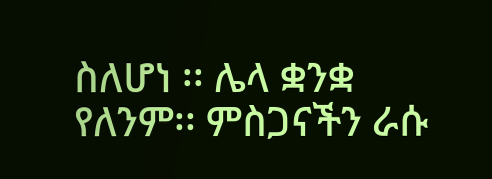ስለሆነ ፡፡ ሌላ ቋንቋ የለንም፡፡ ምስጋናችን ራሱ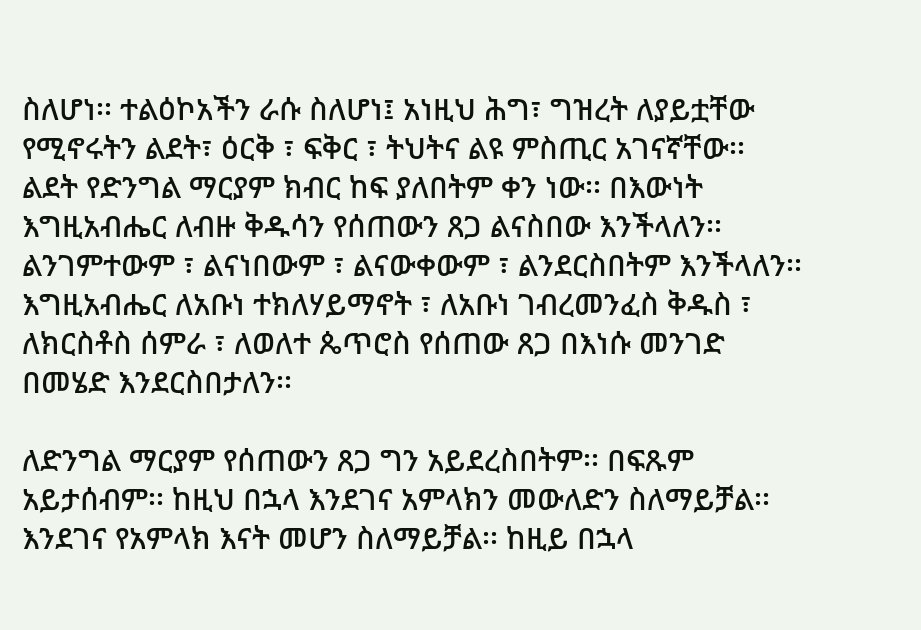ስለሆነ፡፡ ተልዕኮአችን ራሱ ስለሆነ፤ አነዚህ ሕግ፣ ግዝረት ለያይቷቸው የሚኖሩትን ልደት፣ ዕርቅ ፣ ፍቅር ፣ ትህትና ልዩ ምስጢር አገናኛቸው፡፡
ልደት የድንግል ማርያም ክብር ከፍ ያለበትም ቀን ነው፡፡ በእውነት እግዚአብሔር ለብዙ ቅዱሳን የሰጠውን ጸጋ ልናስበው እንችላለን፡፡ ልንገምተውም ፣ ልናነበውም ፣ ልናውቀውም ፣ ልንደርስበትም እንችላለን፡፡ እግዚአብሔር ለአቡነ ተክለሃይማኖት ፣ ለአቡነ ገብረመንፈስ ቅዱስ ፣ ለክርስቶስ ሰምራ ፣ ለወለተ ጴጥሮስ የሰጠው ጸጋ በእነሱ መንገድ በመሄድ እንደርስበታለን፡፡

ለድንግል ማርያም የሰጠውን ጸጋ ግን አይደረስበትም፡፡ በፍጹም አይታሰብም፡፡ ከዚህ በኋላ እንደገና አምላክን መውለድን ስለማይቻል፡፡ እንደገና የአምላክ እናት መሆን ስለማይቻል፡፡ ከዚይ በኋላ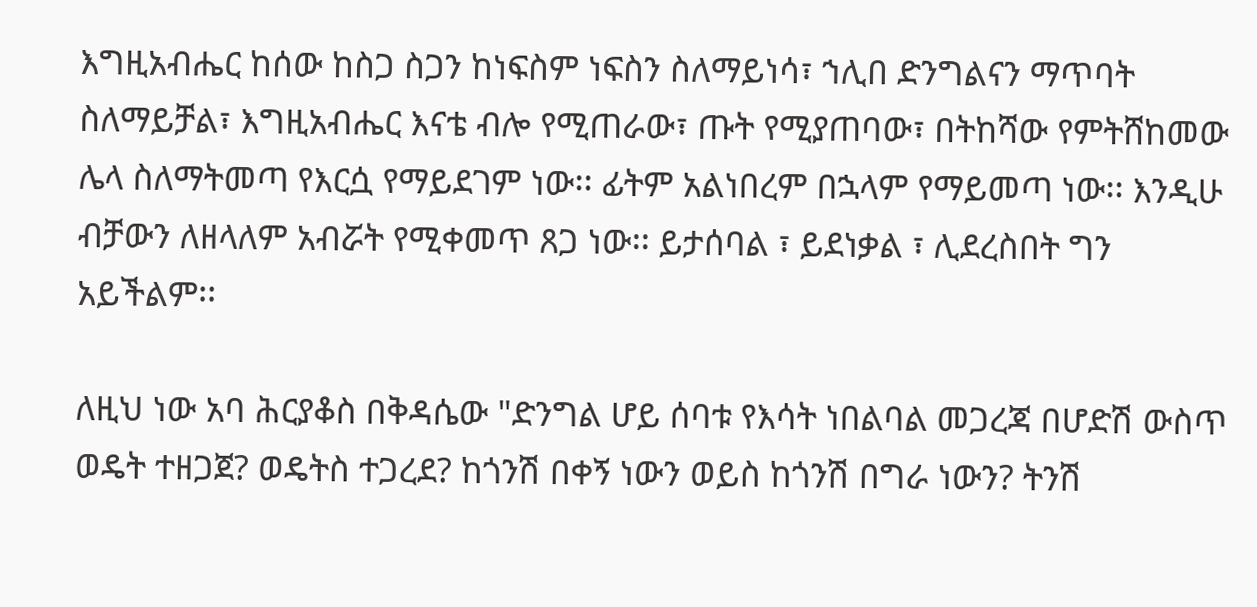እግዚአብሔር ከሰው ከስጋ ስጋን ከነፍስም ነፍስን ስለማይነሳ፣ ኀሊበ ድንግልናን ማጥባት ስለማይቻል፣ እግዚአብሔር እናቴ ብሎ የሚጠራው፣ ጡት የሚያጠባው፣ በትከሻው የምትሸከመው ሌላ ስለማትመጣ የእርሷ የማይደገም ነው፡፡ ፊትም አልነበረም በኋላም የማይመጣ ነው፡፡ እንዲሁ ብቻውን ለዘላለም አብሯት የሚቀመጥ ጸጋ ነው፡፡ ይታሰባል ፣ ይደነቃል ፣ ሊደረስበት ግን አይችልም፡፡

ለዚህ ነው አባ ሕርያቆስ በቅዳሴው "ድንግል ሆይ ሰባቱ የእሳት ነበልባል መጋረጃ በሆድሽ ውስጥ ወዴት ተዘጋጀ? ወዴትስ ተጋረደ? ከጎንሽ በቀኝ ነውን ወይስ ከጎንሽ በግራ ነውን? ትንሽ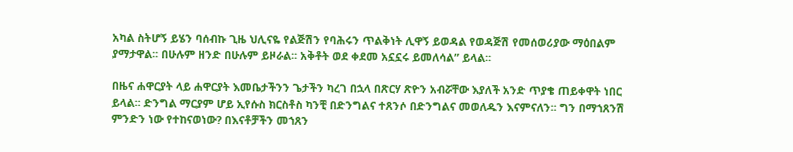አካል ስትሆኝ ይሄን ባሰብኩ ጊዜ ህሊናዬ የልጅሽን የባሕሩን ጥልቅነት ሊዋኝ ይወዳል የወዳጅሽ የመሰወሪያው ማዕበልም ያማታዋል፡፡ በሁሉም ዘንድ በሁሉም ይዞራል፡፡ አቅቶት ወደ ቀደመ አኗኗሩ ይመለሳል” ይላል፡፡

በዜና ሐዋርያት ላይ ሐዋርያት እመቤታችንን ጌታችን ካረገ በኋላ በጽርሃ ጽዮን አብሯቸው እያለች አንድ ጥያቄ ጠይቀዋት ነበር ይላል፡፡ ድንግል ማርያም ሆይ ኢየሱስ ክርስቶስ ካንቺ በድንግልና ተጸንሶ በድንግልና መወለዱን እናምናለን፡፡ ግን በማኀጸንሽ ምንድን ነው የተከናወነው? በእናቶቻችን መኀጸን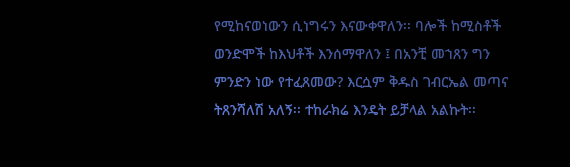የሚከናወነውን ሲነግሩን እናውቀዋለን፡፡ ባሎች ከሚስቶች ወንድሞች ከእህቶች እንሰማዋለን ፤ በአንቺ መኀጸን ግን ምንድን ነው የተፈጸመው? እርሷም ቅዱስ ገብርኤል መጣና ትጸንሻለሽ አለኝ፡፡ ተከራክሬ እንዴት ይቻላል አልኩት፡፡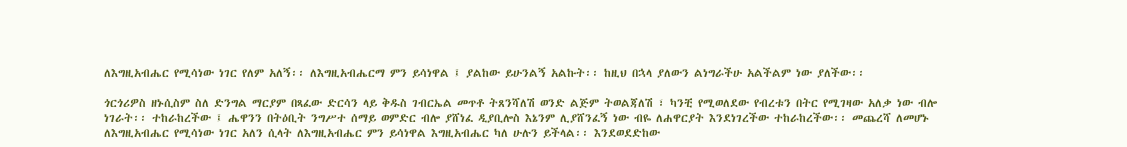ለእግዚአብሔር የሚሳነው ነገር የለም አለኝ፡፡ ለእግዚአብሔርማ ምን ይሳነዋል ፤ ያልከው ይሁንልኝ አልኩት፡፡ ከዚህ በኋላ ያለውን ልነግራችሁ አልችልም ነው ያለችው፡፡

ጎርጎሪዎስ ዘኑሲስም ስለ ድንግል ማርያም በጻፈው ድርሳን ላይ ቅዱስ ገብርኤል መጥቶ ትጸንሻለሽ ወንድ ልጅም ትወልጃለሽ ፣ ካንቺ የሚወለደው የብረቱን በትር የሚገዛው አለቃ ነው ብሎ ነገራት፡፡ ተከራከረችው ፤ ሔዋንን በትዕቢት ንግሥተ ሰማይ ወምድር ብሎ ያሸነፈ ዲያቢሎስ እኔንም ሊያሸንፈኝ ነው ብዬ ለሐዋርያት እንደነገረችው ተከራከረችው፡፡ መጨረሻ ለመሆኑ ለእግዚአብሔር የሚሳነው ነገር አለን ሲላት ለእግዚአብሔር ምን ይሳነዋል እግዚአብሔር ካለ ሁሉን ይችላል፡፡ እንደወደድከው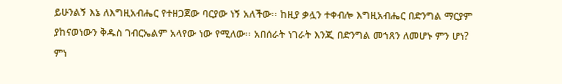ይሁንልኝ እኔ ለእግዚአብሔር የተዘጋጀው ባርያው ነኝ አለችው፡፡ ከዚያ ቃሏን ተቀብሎ እግዚአብሔር በድንግል ማርያም ያከናወነውን ቅዱስ ገብርኤልም አላየው ነው የሚለው፡፡ አበሰራት ነገራት እንጂ በድንግል መኀጸን ለመሆኑ ምን ሆነ? ምነ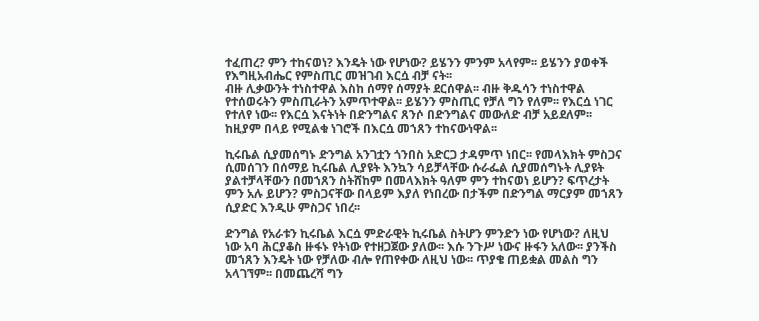ተፈጠረ? ምን ተከናወነ? እንዴት ነው የሆነው? ይሄንን ምንም አላየም፡፡ ይሄንን ያወቀች የእግዚአብሔር የምስጢር መዝገብ እርሷ ብቻ ናት፡፡
ብዙ ሊቃውንት ተነስተዋል እስከ ሰማየ ሰማያት ደርሰዋል፡፡ ብዙ ቅዱሳን ተነስተዋል የተሰወሩትን ምስጢራትን አምጥተዋል፡፡ ይሄንን ምስጢር የቻለ ግን የለም፡፡ የእርሷ ነገር የተለየ ነው፡፡ የእርሷ እናትነት በድንግልና ጸንሶ በድንግልና መውለድ ብቻ አይደለም፡፡ ከዚያም በላይ የሚልቁ ነገሮች በእርሷ መኀጸን ተከናውነዋል፡፡

ኪሩቤል ሲያመሰግኑ ድንግል አንገቷን ጎንበስ አድርጋ ታዳምጥ ነበር፡፡ የመላእክት ምስጋና ሲመሰገን በሰማይ ኪሩቤል ሊያዩት እንኳን ሳይቻላቸው ሱራፌል ሲያመሰግኑት ሊያዩት ያልተቻላቸውን በመኀጸን ስትሸከም በመላእክት ዓለም ምን ተከናወነ ይሆን? ፍጥረታት ምን አሉ ይሆን? ምስጋናቸው በላይም እያለ የነበረው በታችም በድንግል ማርያም መኀጸን ሲያድር እንዲሁ ምስጋና ነበረ፡፡

ድንግል የአራቱን ኪሩቤል እርሷ ምድራዊት ኪሩቤል ስትሆን ምንድን ነው የሆነው? ለዚህ ነው አባ ሕርያቆስ ዙፋኑ የትነው የተዘጋጀው ያለው፡፡ እሱ ንጉሥ ነውና ዙፋን አለው፡፡ ያንችስ መኀጸን እንዴት ነው የቻለው ብሎ የጠየቀው ለዚህ ነው፡፡ ጥያቄ ጠይቋል መልስ ግን አላገኘም፡፡ በመጨረሻ ግን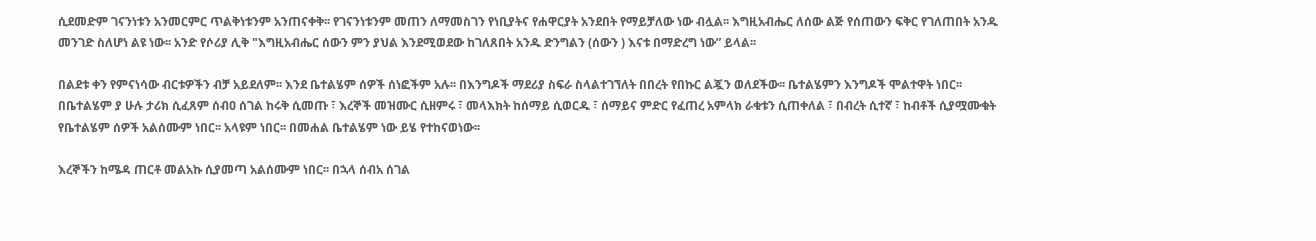ሲደመድም ገናንነቱን አንመርምር ጥልቅነቱንም አንጠናቀቅ፡፡ የገናንነቱንም መጠን ለማመስገን የነቢያትና የሐዋርያት አንደበት የማይቻለው ነው ብሏል፡፡ እግዚአብሔር ለሰው ልጅ የሰጠውን ፍቅር የገለጠበት አንዱ መንገድ ስለሆነ ልዩ ነው፡፡ አንድ የሶሪያ ሊቅ "እግዚአብሔር ሰውን ምን ያህል እንደሚወደው ከገለጸበት አንዱ ድንግልን (ሰውን ) እናቱ በማድረግ ነው” ይላል፡፡

በልደቱ ቀን የምናነሳው ብርቱዎችን ብቻ አይደለም፡፡ እንደ ቤተልሄም ሰዎች ሰነፎችም አሉ፡፡ በእንግዶች ማደሪያ ስፍራ ስላልተገኘለት በበረት የበኩር ልጇን ወለደችው፡፡ ቤተልሄምን እንግዶች ሞልተዋት ነበር፡፡ በቤተልሄም ያ ሁሉ ታሪክ ሲፈጸም ሰብዐ ሰገል ከሩቅ ሲመጡ ፣ እረኞች መዝሙር ሲዘምሩ ፣ መላእክት ከሰማይ ሲወርዱ ፣ ሰማይና ምድር የፈጠረ አምላክ ራቁቱን ሲጠቀለል ፣ በብረት ሲተኛ ፣ ከብቶች ሲያሟሙቁት የቤተልሄም ሰዎች አልሰሙም ነበር፡፡ አላዩም ነበር፡፡ በመሐል ቤተልሄም ነው ይሄ የተከናወነው፡፡

እረኞችን ከሜዳ ጠርቶ መልአኩ ሲያመጣ አልሰሙም ነበር፡፡ በኋላ ሰብአ ሰገል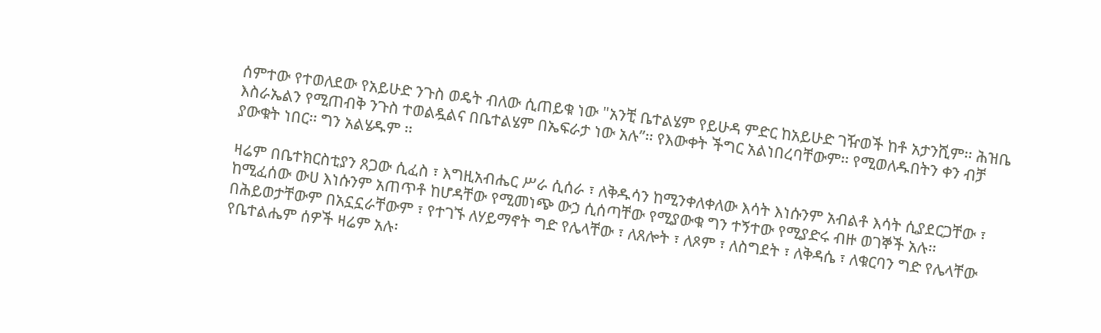ሰምተው የተወለደው የአይሁድ ንጉስ ወዴት ብለው ሲጠይቁ ነው "አንቺ ቤተልሄም የይሁዳ ምድር ከአይሁድ ገዥወች ከቶ አታንሺም፡፡ ሕዝቤ እስራኤልን የሚጠብቅ ንጉስ ተወልዷልና በቤተልሄም በኤፍራታ ነው አሉ”፡፡ የእውቀት ችግር አልነበረባቸውም፡፡ የሚወለዱበትን ቀን ብቻ ያውቁት ነበር፡፡ ግን አልሄዱም ፡፡

ዛሬም በቤተክርስቲያን ጸጋው ሲፈስ ፣ እግዚአብሔር ሥራ ሲሰራ ፣ ለቅዱሳን ከሚንቀለቀለው እሳት እነሱንም አብልቶ እሳት ሲያደርጋቸው ፣ ከሚፈሰው ውሀ እነሱንም አጠጥቶ ከሆዳቸው የሚመነጭ ውኃ ሲሰጣቸው የሚያውቁ ግን ተኝተው የሚያድሩ ብዙ ወገኞች አሉ፡፡ በሕይወታቸውም በአኗኗራቸውም ፣ የተገኙ ለሃይማኖት ግድ የሌላቸው ፣ ለጸሎት ፣ ለጾም ፣ ለስግደት ፣ ለቅዳሴ ፣ ለቁርባን ግድ የሌላቸው የቤተልሔም ሰዎች ዛሬም አሉ፡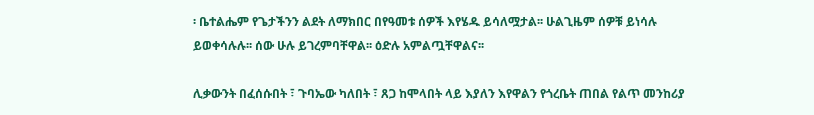፡ ቤተልሔም የጌታችንን ልደት ለማክበር በየዓመቱ ሰዎች እየሄዱ ይሳለሟታል፡፡ ሁልጊዜም ሰዎቹ ይነሳሉ ይወቀሳሉሉ፡፡ ሰው ሁሉ ይገረምባቸዋል፡፡ ዕድሉ አምልጧቸዋልና፡፡

ሊቃውንት በፈሰሱበት ፣ ጉባኤው ካለበት ፣ ጸጋ ከሞላበት ላይ እያለን እየዋልን የጎረቤት ጠበል የልጥ መንከሪያ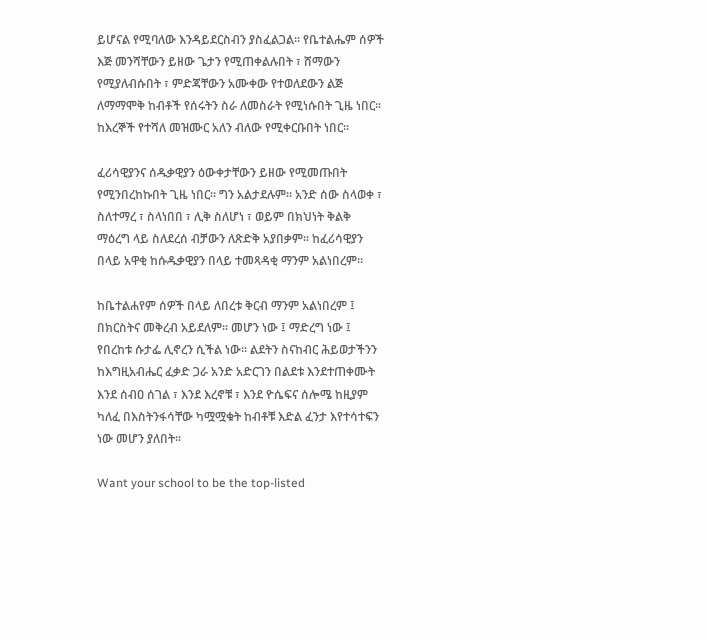ይሆናል የሚባለው እንዳይደርስብን ያስፈልጋል፡፡ የቤተልሔም ሰዎች እጅ መንሻቸውን ይዘው ጌታን የሚጠቀልሉበት ፣ ሸማውን የሚያለብሱበት ፣ ምድጃቸውን አሙቀው የተወለደውን ልጅ ለማማሞቅ ከብቶች የሰሩትን ስራ ለመስራት የሚነሱበት ጊዜ ነበር፡፡ ከእረኞች የተሻለ መዝሙር አለን ብለው የሚቀርቡበት ነበር፡፡

ፈሪሳዊያንና ሰዱቃዊያን ዕውቀታቸውን ይዘው የሚመጡበት የሚንበረከኩበት ጊዜ ነበር፡፡ ግን አልታደሉም፡፡ አንድ ሰው ስላወቀ ፣ ስለተማረ ፣ ስላነበበ ፣ ሊቅ ስለሆነ ፣ ወይም በክህነት ቅልቅ ማዕረግ ላይ ስለደረሰ ብቻውን ለጽድቅ አያበቃም፡፡ ከፈሪሳዊያን በላይ አዋቂ ከሱዱቃዊያን በላይ ተመጻዳቂ ማንም አልነበረም፡፡

ከቤተልሐየም ሰዎች በላይ ለበረቱ ቅርብ ማንም አልነበረም ፤ በክርስትና መቅረብ አይደለም፡፡ መሆን ነው ፤ ማድረግ ነው ፤ የበረከቱ ሱታፌ ሊኖረን ሲችል ነው፡፡ ልደትን ስናከብር ሕይወታችንን ከእግዚአብሔር ፈቃድ ጋራ አንድ አድርገን በልደቱ እንደተጠቀሙት እንደ ሰብዐ ሰገል ፣ እንደ እረኖቹ ፣ እንደ ዮሴፍና ሰሎሜ ከዚያም ካለፈ በእስትንፋሳቸው ካሟሟቁት ከብቶቹ እድል ፈንታ እየተሳተፍን ነው መሆን ያለበት፡፡

Want your school to be the top-listed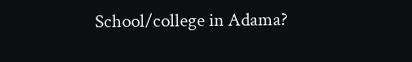School/college in Adama?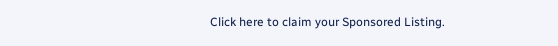Click here to claim your Sponsored Listing.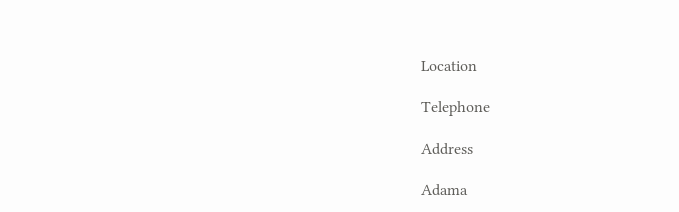Location

Telephone

Address

Adama